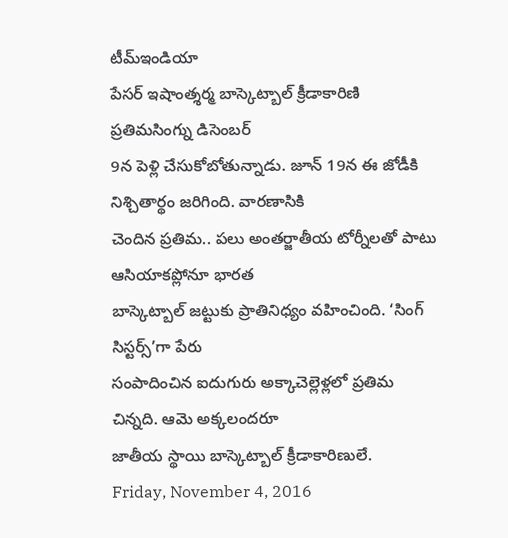టీమ్ఇండియా
పేసర్ ఇషాంత్శర్మ బాస్కెట్బాల్ క్రీడాకారిణి ప్రతిమసింగ్ను డిసెంబర్
9న పెళ్లి చేసుకోబోతున్నాడు. జూన్ 19న ఈ జోడీకి నిశ్చితార్థం జరిగింది. వారణాసికి
చెందిన ప్రతిమ.. పలు అంతర్జాతీయ టోర్నీలతో పాటు ఆసియాకప్లోనూ భారత
బాస్కెట్బాల్ జట్టుకు ప్రాతినిధ్యం వహించింది. ‘సింగ్ సిస్టర్స్’గా పేరు
సంపాదించిన ఐదుగురు అక్కాచెల్లెళ్లలో ప్రతిమ చిన్నది. ఆమె అక్కలందరూ
జాతీయ స్థాయి బాస్కెట్బాల్ క్రీడాకారిణులే.
Friday, November 4, 2016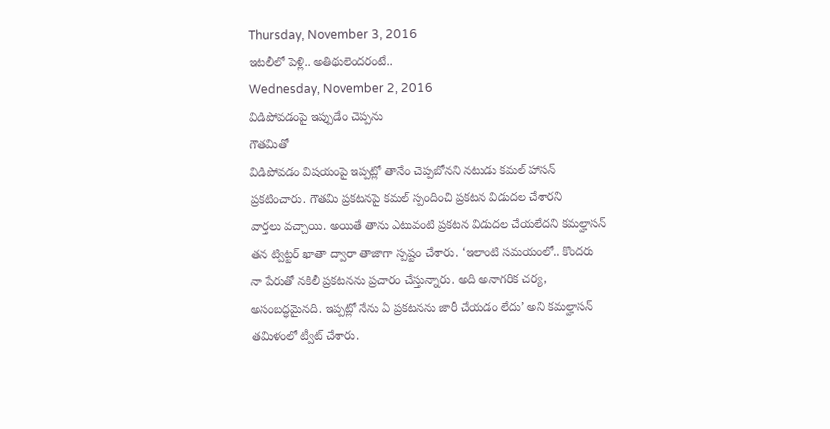Thursday, November 3, 2016
ఇటలీలో పెళ్లి.. అతిథులెందరంటే..
Wednesday, November 2, 2016
విడిపోవడంపై ఇప్పుడేం చెప్పను
గౌతమితో
విడిపోవడం విషయంపై ఇప్పట్లో తానేం చెప్పబోనని నటుడు కమల్ హాసన్
ప్రకటించారు. గౌతమి ప్రకటనపై కమల్ స్పందించి ప్రకటన విడుదల చేశారని
వార్తలు వచ్చాయి. అయితే తాను ఎటువంటి ప్రకటన విడుదల చేయలేదని కమల్హాసన్
తన ట్విట్టర్ ఖాతా ద్వారా తాజాగా స్పష్టం చేశారు. ‘ఇలాంటి సమయంలో.. కొందరు
నా పేరుతో నకిలీ ప్రకటనను ప్రచారం చేస్తున్నారు. అది అనాగరిక చర్య,
అసంబద్ధమైనది. ఇప్పట్లో నేను ఏ ప్రకటనను జారీ చేయడం లేదు’ అని కమల్హాసన్
తమిళంలో ట్వీట్ చేశారు.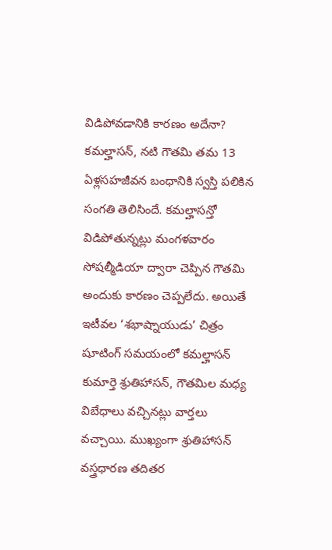విడిపోవడానికి కారణం అదేనా?
కమల్హాసన్, నటి గౌతమి తమ 13 ఏళ్లసహజీవన బంధానికి స్వస్తి పలికిన సంగతి తెలిసిందే. కమల్హాసన్తో విడిపోతున్నట్లు మంగళవారం సోషల్మీడియా ద్వారా చెప్పిన గౌతమి అందుకు కారణం చెప్పలేదు. అయితే ఇటీవల ‘శభాష్నాయుడు’ చిత్రం షూటింగ్ సమయంలో కమల్హాసన్ కుమార్తె శ్రుతిహాసన్, గౌతమిల మధ్య విబేధాలు వచ్చినట్లు వార్తలు వచ్చాయి. ముఖ్యంగా శ్రుతిహాసన్ వస్త్రధారణ తదితర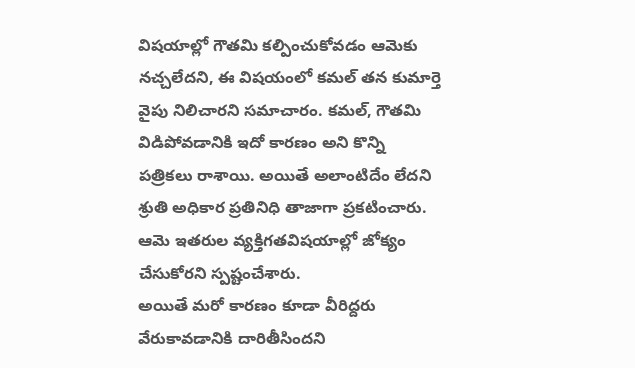విషయాల్లో గౌతమి కల్పించుకోవడం ఆమెకు నచ్చలేదని, ఈ విషయంలో కమల్ తన కుమార్తె వైపు నిలిచారని సమాచారం. కమల్, గౌతమి విడిపోవడానికి ఇదో కారణం అని కొన్ని పత్రికలు రాశాయి. అయితే అలాంటిదేం లేదని శ్రుతి అధికార ప్రతినిధి తాజాగా ప్రకటించారు. ఆమె ఇతరుల వ్యక్తిగతవిషయాల్లో జోక్యం చేసుకోరని స్పష్టంచేశారు.
అయితే మరో కారణం కూడా వీరిద్దరు వేరుకావడానికి దారితీసిందని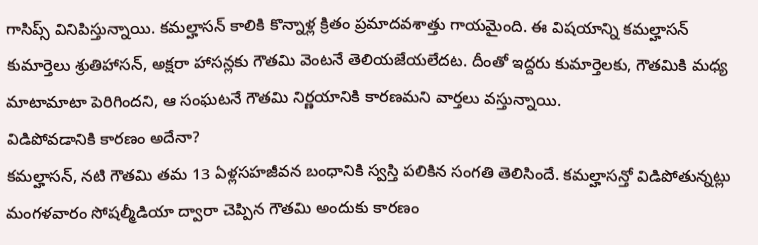గాసిప్స్ వినిపిస్తున్నాయి. కమల్హాసన్ కాలికి కొన్నాళ్ల క్రితం ప్రమాదవశాత్తు గాయమైంది. ఈ విషయాన్ని కమల్హాసన్ కుమార్తెలు శ్రుతిహాసన్, అక్షరా హాసన్లకు గౌతమి వెంటనే తెలియజేయలేదట. దీంతో ఇద్దరు కుమార్తెలకు, గౌతమికి మధ్య మాటామాటా పెరిగిందని, ఆ సంఘటనే గౌతమి నిర్ణయానికి కారణమని వార్తలు వస్తున్నాయి.
విడిపోవడానికి కారణం అదేనా?
కమల్హాసన్, నటి గౌతమి తమ 13 ఏళ్లసహజీవన బంధానికి స్వస్తి పలికిన సంగతి తెలిసిందే. కమల్హాసన్తో విడిపోతున్నట్లు మంగళవారం సోషల్మీడియా ద్వారా చెప్పిన గౌతమి అందుకు కారణం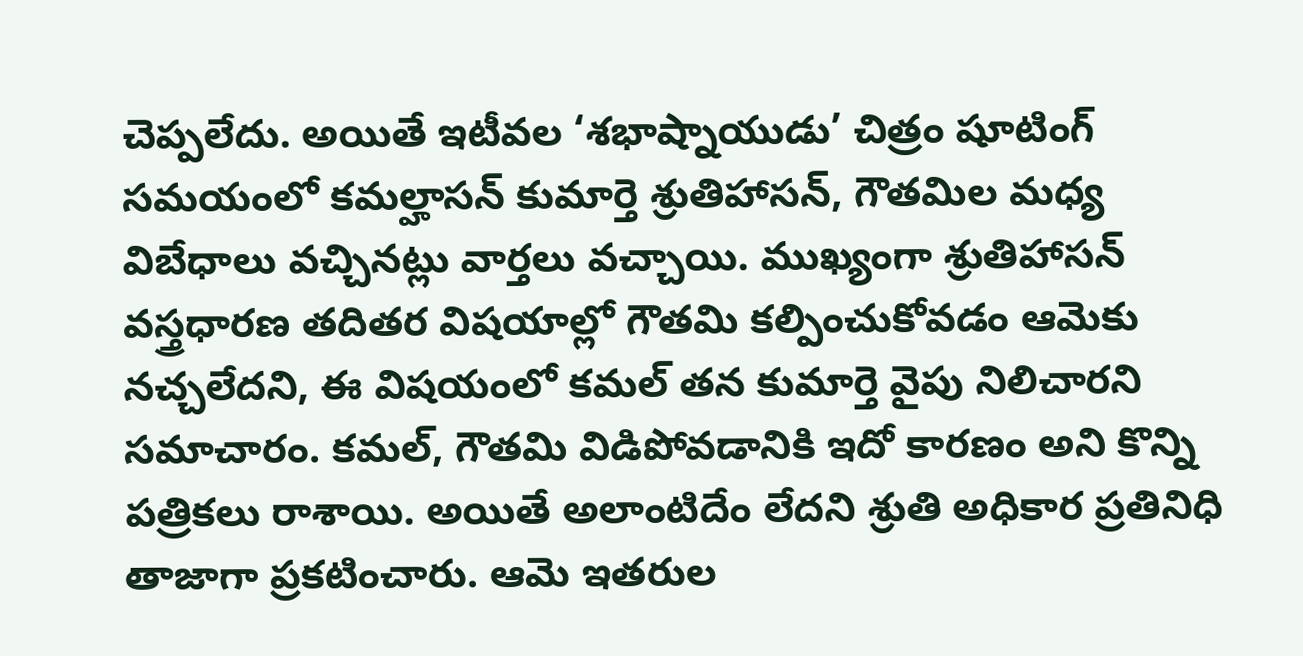చెప్పలేదు. అయితే ఇటీవల ‘శభాష్నాయుడు’ చిత్రం షూటింగ్ సమయంలో కమల్హాసన్ కుమార్తె శ్రుతిహాసన్, గౌతమిల మధ్య విబేధాలు వచ్చినట్లు వార్తలు వచ్చాయి. ముఖ్యంగా శ్రుతిహాసన్ వస్త్రధారణ తదితర విషయాల్లో గౌతమి కల్పించుకోవడం ఆమెకు నచ్చలేదని, ఈ విషయంలో కమల్ తన కుమార్తె వైపు నిలిచారని సమాచారం. కమల్, గౌతమి విడిపోవడానికి ఇదో కారణం అని కొన్ని పత్రికలు రాశాయి. అయితే అలాంటిదేం లేదని శ్రుతి అధికార ప్రతినిధి తాజాగా ప్రకటించారు. ఆమె ఇతరుల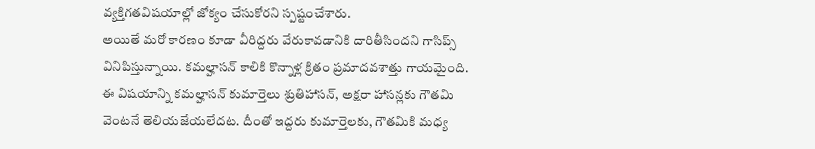వ్యక్తిగతవిషయాల్లో జోక్యం చేసుకోరని స్పష్టంచేశారు.
అయితే మరో కారణం కూడా వీరిద్దరు వేరుకావడానికి దారితీసిందని గాసిప్స్ వినిపిస్తున్నాయి. కమల్హాసన్ కాలికి కొన్నాళ్ల క్రితం ప్రమాదవశాత్తు గాయమైంది. ఈ విషయాన్ని కమల్హాసన్ కుమార్తెలు శ్రుతిహాసన్, అక్షరా హాసన్లకు గౌతమి వెంటనే తెలియజేయలేదట. దీంతో ఇద్దరు కుమార్తెలకు, గౌతమికి మధ్య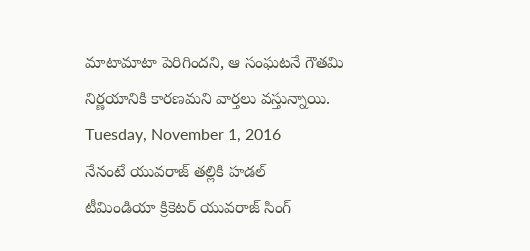మాటామాటా పెరిగిందని, ఆ సంఘటనే గౌతమి నిర్ణయానికి కారణమని వార్తలు వస్తున్నాయి.
Tuesday, November 1, 2016
నేనంటే యువరాజ్ తల్లికి హడల్
టీమిండియా క్రికెటర్ యువరాజ్ సింగ్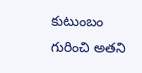కుటుంబం గురించి అతని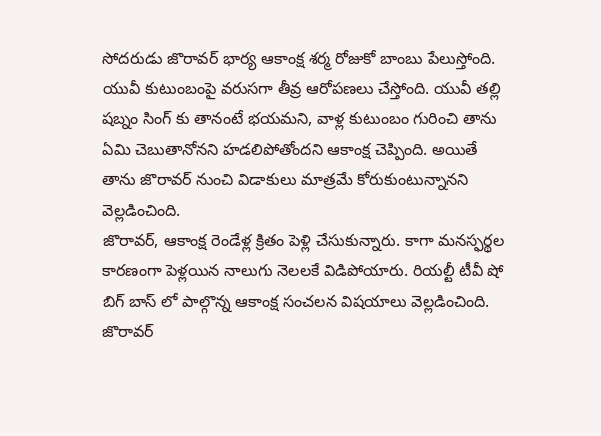సోదరుడు జొరావర్ భార్య ఆకాంక్ష శర్మ రోజుకో బాంబు పేలుస్తోంది. యువీ కుటుంబంపై వరుసగా తీవ్ర ఆరోపణలు చేస్తోంది. యువీ తల్లి షబ్నం సింగ్ కు తానంటే భయమని, వాళ్ల కుటుంబం గురించి తాను ఏమి చెబుతానోనని హడలిపోతోందని ఆకాంక్ష చెప్పింది. అయితే తాను జొరావర్ నుంచి విడాకులు మాత్రమే కోరుకుంటున్నానని వెల్లడించింది.
జొరావర్, ఆకాంక్ష రెండేళ్ల క్రితం పెళ్లి చేసుకున్నారు. కాగా మనస్ఫర్థల కారణంగా పెళ్లయిన నాలుగు నెలలకే విడిపోయారు. రియల్టీ టీవీ షో బిగ్ బాస్ లో పాల్గొన్న ఆకాంక్ష సంచలన విషయాలు వెల్లడించింది. జొరావర్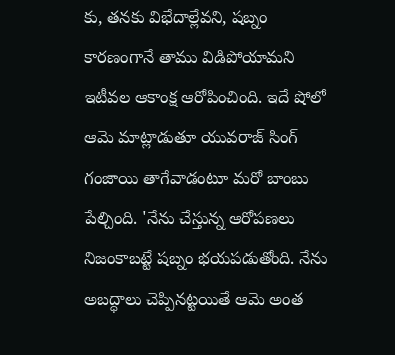కు, తనకు విభేదాల్లేవని, షబ్నం కారణంగానే తాము విడిపోయామని ఇటీవల ఆకాంక్ష ఆరోపించింది. ఇదే షోలో ఆమె మాట్లాడుతూ యువరాజ్ సింగ్ గంజాయి తాగేవాడంటూ మరో బాంబు పేల్చింది. 'నేను చేస్తున్న ఆరోపణలు నిజంకాబట్టే షబ్నం భయపడుతోంది. నేను అబద్ధాలు చెప్పినట్టయితే ఆమె అంత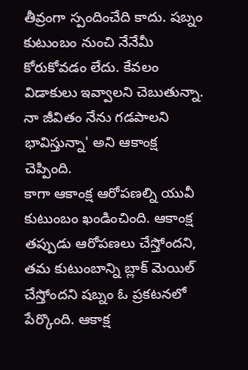తీవ్రంగా స్పందించేది కాదు. షబ్నం కుటుంబం నుంచి నేనేమీ కోరుకోవడం లేదు. కేవలం విడాకులు ఇవ్వాలని చెబుతున్నా. నా జీవితం నేను గడపాలని భావిస్తున్నా' అని ఆకాంక్ష చెప్పింది.
కాగా ఆకాంక్ష ఆరోపణల్ని యువీ కుటుంబం ఖండించింది. ఆకాంక్ష తప్పుడు ఆరోపణలు చేస్తోందని, తమ కుటుంబాన్ని బ్లాక్ మెయిల్ చేస్తోందని షబ్నం ఓ ప్రకటనలో పేర్కొంది. ఆకాక్ష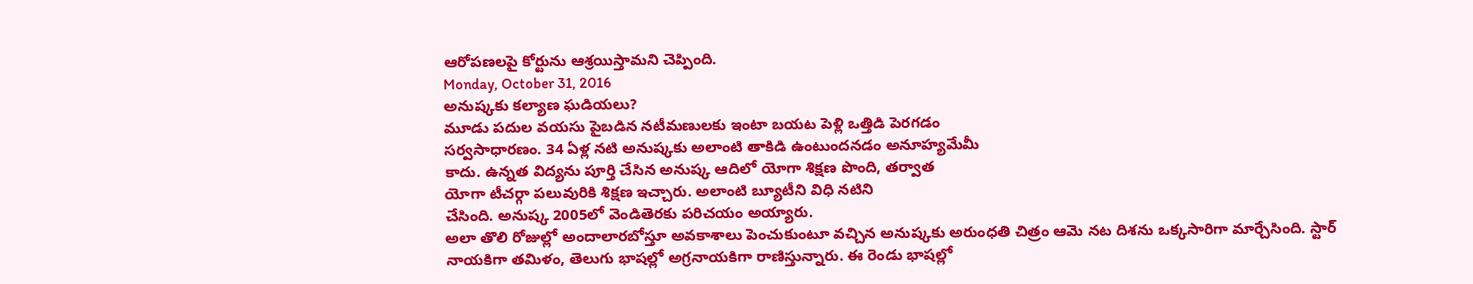ఆరోపణలపై కోర్టును ఆశ్రయిస్తామని చెప్పింది.
Monday, October 31, 2016
అనుష్కకు కల్యాణ ఘడియలు?
మూడు పదుల వయసు పైబడిన నటీమణులకు ఇంటా బయట పెళ్లి ఒత్తిడి పెరగడం
సర్వసాధారణం. 34 ఏళ్ల నటి అనుష్కకు అలాంటి తాకిడి ఉంటుందనడం అనూహ్యమేమీ
కాదు. ఉన్నత విద్యను పూర్తి చేసిన అనుష్క ఆదిలో యోగా శిక్షణ పొంది, తర్వాత
యోగా టీచర్గా పలువురికి శిక్షణ ఇచ్చారు. అలాంటి బ్యూటీని విధి నటిని
చేసింది. అనుష్క 2005లో వెండితెరకు పరిచయం అయ్యారు.
అలా తొలి రోజుల్లో అందాలారబోస్తూ అవకాశాలు పెంచుకుంటూ వచ్చిన అనుష్కకు అరుంధతి చిత్రం ఆమె నట దిశను ఒక్కసారిగా మార్చేసింది. స్టార్ నాయకిగా తమిళం, తెలుగు భాషల్లో అగ్రనాయకిగా రాణిస్తున్నారు. ఈ రెండు భాషల్లో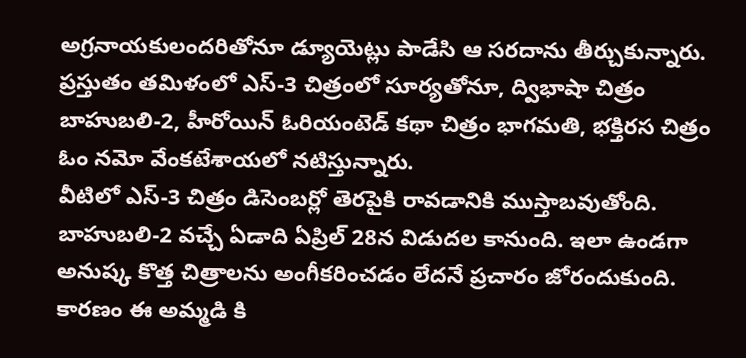అగ్రనాయకులందరితోనూ డ్యూయెట్లు పాడేసి ఆ సరదాను తీర్చుకున్నారు. ప్రస్తుతం తమిళంలో ఎస్-3 చిత్రంలో సూర్యతోనూ, ద్విభాషా చిత్రం బాహుబలి-2, హీరోయిన్ ఓరియంటెడ్ కథా చిత్రం భాగమతి, భక్తిరస చిత్రం ఓం నమో వేంకటేశాయలో నటిస్తున్నారు.
వీటిలో ఎస్-3 చిత్రం డిసెంబర్లో తెరపైకి రావడానికి ముస్తాబవుతోంది. బాహుబలి-2 వచ్చే ఏడాది ఏప్రిల్ 28న విడుదల కానుంది. ఇలా ఉండగా అనుష్క కొత్త చిత్రాలను అంగీకరించడం లేదనే ప్రచారం జోరందుకుంది. కారణం ఈ అమ్మడి కి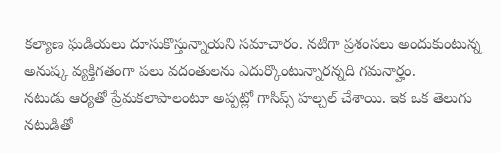కల్యాణ ఘడియలు దూసుకొస్తున్నాయని సమాచారం. నటిగా ప్రశంసలు అందుకుంటున్న అనుష్క వ్యక్తిగతంగా పలు వదంతులను ఎదుర్కొంటున్నారన్నది గమనార్హం.
నటుడు ఆర్యతో ప్రేమకలాపాలంటూ అప్పట్లో గాసిప్స్ హల్చల్ చేశాయి. ఇక ఒక తెలుగు నటుడితో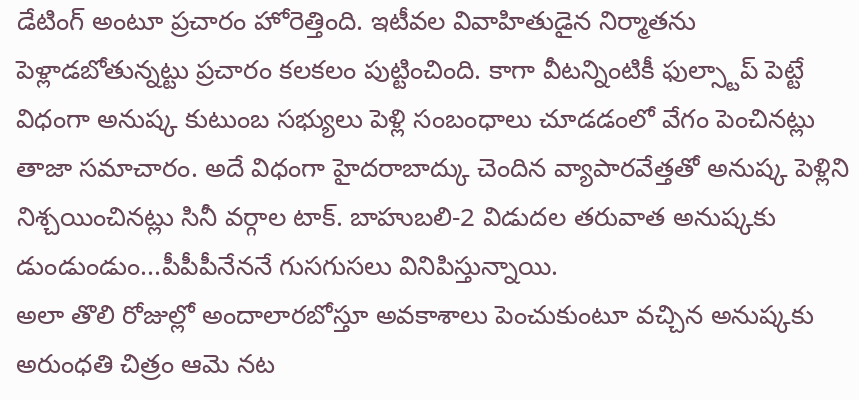డేటింగ్ అంటూ ప్రచారం హోరెత్తింది. ఇటీవల వివాహితుడైన నిర్మాతను పెళ్లాడబోతున్నట్టు ప్రచారం కలకలం పుట్టించింది. కాగా వీటన్నింటికీ ఫుల్స్టాప్ పెట్టే విధంగా అనుష్క కుటుంబ సభ్యులు పెళ్లి సంబంధాలు చూడడంలో వేగం పెంచినట్లు తాజా సమాచారం. అదే విధంగా హైదరాబాద్కు చెందిన వ్యాపారవేత్తతో అనుష్క పెళ్లిని నిశ్చయించినట్లు సినీ వర్గాల టాక్. బాహుబలి-2 విడుదల తరువాత అనుష్కకు డుండుండుం...పీపీపీనేననే గుసగుసలు వినిపిస్తున్నాయి.
అలా తొలి రోజుల్లో అందాలారబోస్తూ అవకాశాలు పెంచుకుంటూ వచ్చిన అనుష్కకు అరుంధతి చిత్రం ఆమె నట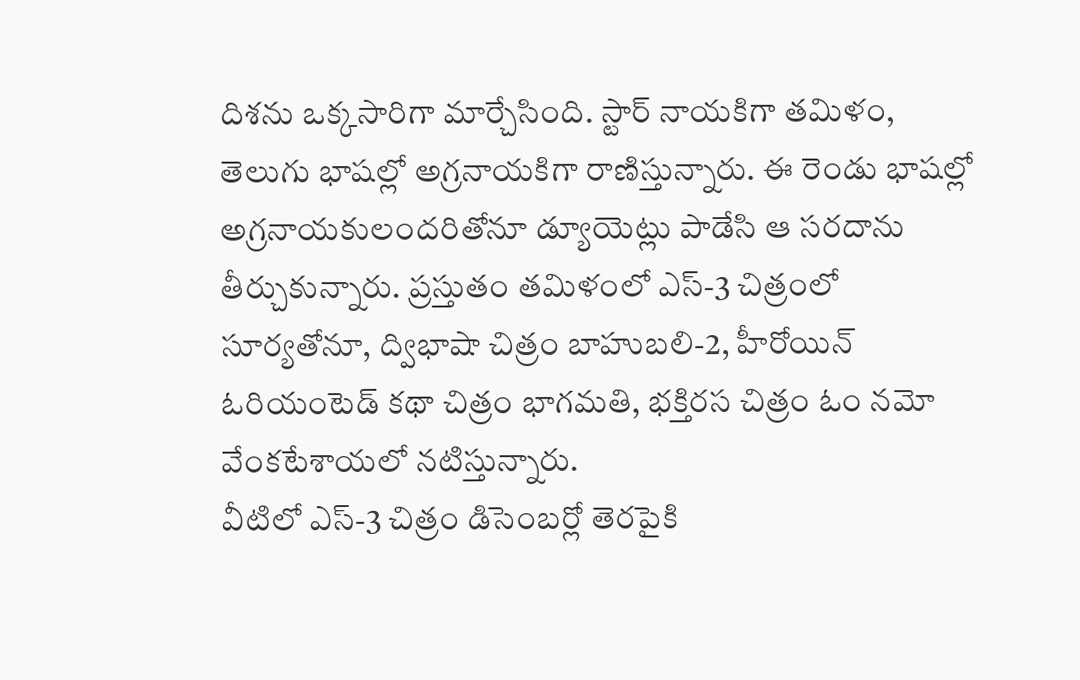దిశను ఒక్కసారిగా మార్చేసింది. స్టార్ నాయకిగా తమిళం, తెలుగు భాషల్లో అగ్రనాయకిగా రాణిస్తున్నారు. ఈ రెండు భాషల్లో అగ్రనాయకులందరితోనూ డ్యూయెట్లు పాడేసి ఆ సరదాను తీర్చుకున్నారు. ప్రస్తుతం తమిళంలో ఎస్-3 చిత్రంలో సూర్యతోనూ, ద్విభాషా చిత్రం బాహుబలి-2, హీరోయిన్ ఓరియంటెడ్ కథా చిత్రం భాగమతి, భక్తిరస చిత్రం ఓం నమో వేంకటేశాయలో నటిస్తున్నారు.
వీటిలో ఎస్-3 చిత్రం డిసెంబర్లో తెరపైకి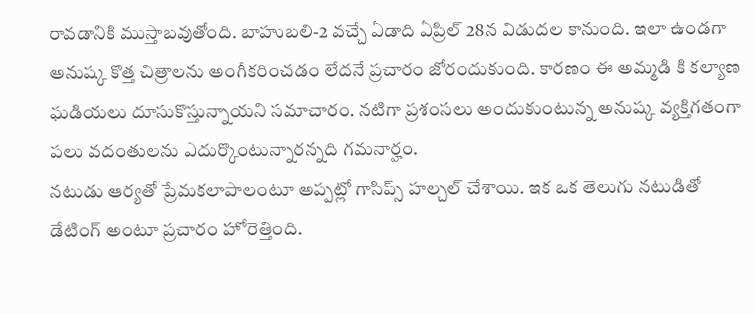రావడానికి ముస్తాబవుతోంది. బాహుబలి-2 వచ్చే ఏడాది ఏప్రిల్ 28న విడుదల కానుంది. ఇలా ఉండగా అనుష్క కొత్త చిత్రాలను అంగీకరించడం లేదనే ప్రచారం జోరందుకుంది. కారణం ఈ అమ్మడి కి కల్యాణ ఘడియలు దూసుకొస్తున్నాయని సమాచారం. నటిగా ప్రశంసలు అందుకుంటున్న అనుష్క వ్యక్తిగతంగా పలు వదంతులను ఎదుర్కొంటున్నారన్నది గమనార్హం.
నటుడు ఆర్యతో ప్రేమకలాపాలంటూ అప్పట్లో గాసిప్స్ హల్చల్ చేశాయి. ఇక ఒక తెలుగు నటుడితో డేటింగ్ అంటూ ప్రచారం హోరెత్తింది.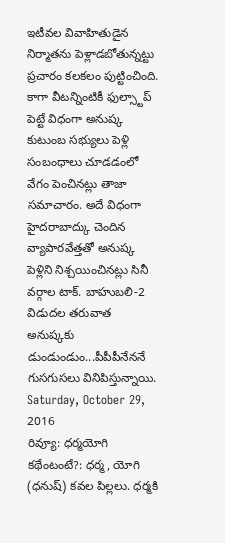ఇటీవల వివాహితుడైన నిర్మాతను పెళ్లాడబోతున్నట్టు ప్రచారం కలకలం పుట్టించింది. కాగా వీటన్నింటికీ ఫుల్స్టాప్ పెట్టే విధంగా అనుష్క కుటుంబ సభ్యులు పెళ్లి సంబంధాలు చూడడంలో వేగం పెంచినట్లు తాజా సమాచారం. అదే విధంగా హైదరాబాద్కు చెందిన వ్యాపారవేత్తతో అనుష్క పెళ్లిని నిశ్చయించినట్లు సినీ వర్గాల టాక్. బాహుబలి-2 విడుదల తరువాత అనుష్కకు డుండుండుం...పీపీపీనేననే గుసగుసలు వినిపిస్తున్నాయి.
Saturday, October 29, 2016
రివ్యూ: ధర్మయోగి
కథేంటంటే?: ధర్మ, యోగి (ధనుష్) కవల పిల్లలు. ధర్మకి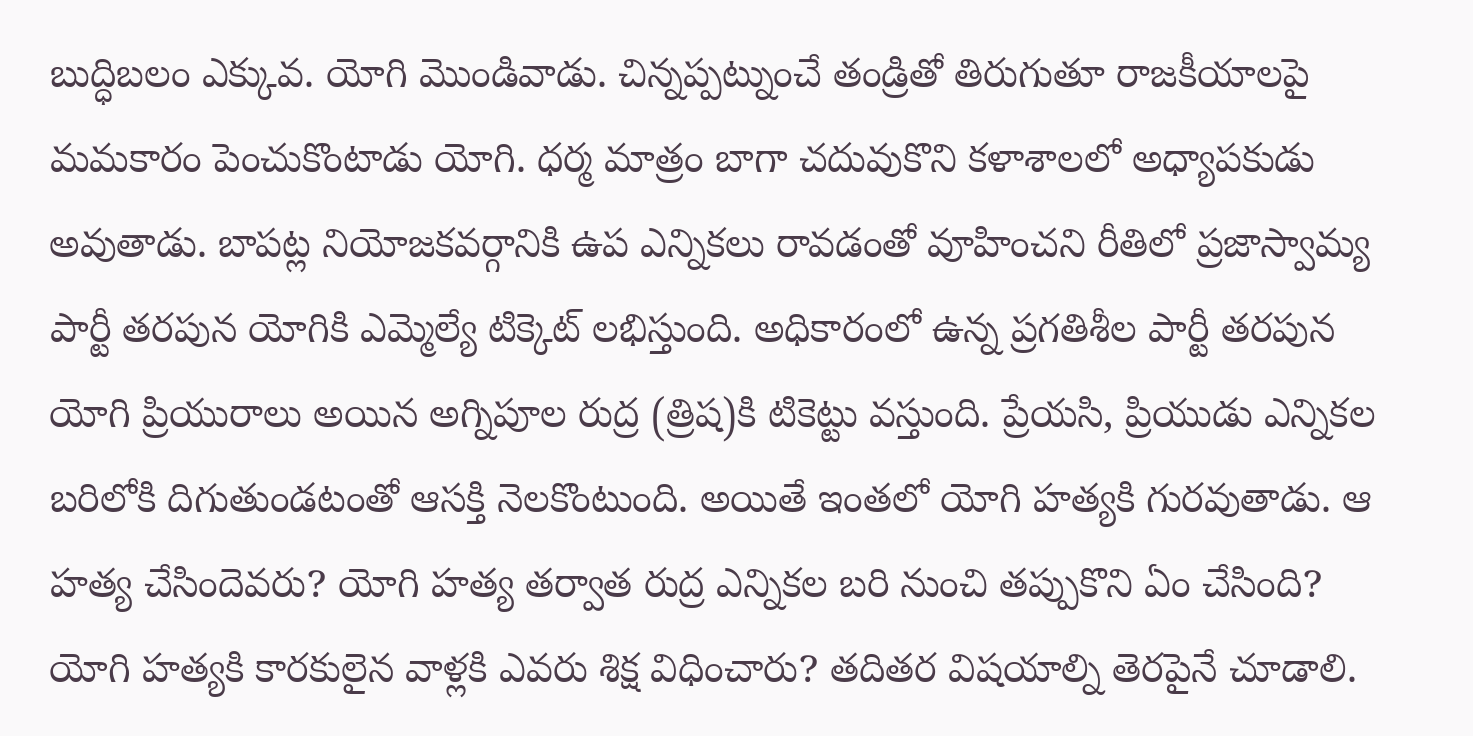బుద్ధిబలం ఎక్కువ. యోగి మొండివాడు. చిన్నప్పట్నుంచే తండ్రితో తిరుగుతూ రాజకీయాలపై మమకారం పెంచుకొంటాడు యోగి. ధర్మ మాత్రం బాగా చదువుకొని కళాశాలలో అధ్యాపకుడు అవుతాడు. బాపట్ల నియోజకవర్గానికి ఉప ఎన్నికలు రావడంతో వూహించని రీతిలో ప్రజాస్వామ్య పార్టీ తరపున యోగికి ఎమ్మెల్యే టిక్కెట్ లభిస్తుంది. అధికారంలో ఉన్న ప్రగతిశీల పార్టీ తరపున యోగి ప్రియురాలు అయిన అగ్నిపూల రుద్ర (త్రిష)కి టికెట్టు వస్తుంది. ప్రేయసి, ప్రియుడు ఎన్నికల బరిలోకి దిగుతుండటంతో ఆసక్తి నెలకొంటుంది. అయితే ఇంతలో యోగి హత్యకి గురవుతాడు. ఆ హత్య చేసిందెవరు? యోగి హత్య తర్వాత రుద్ర ఎన్నికల బరి నుంచి తప్పుకొని ఏం చేసింది? యోగి హత్యకి కారకులైన వాళ్లకి ఎవరు శిక్ష విధించారు? తదితర విషయాల్ని తెరపైనే చూడాలి.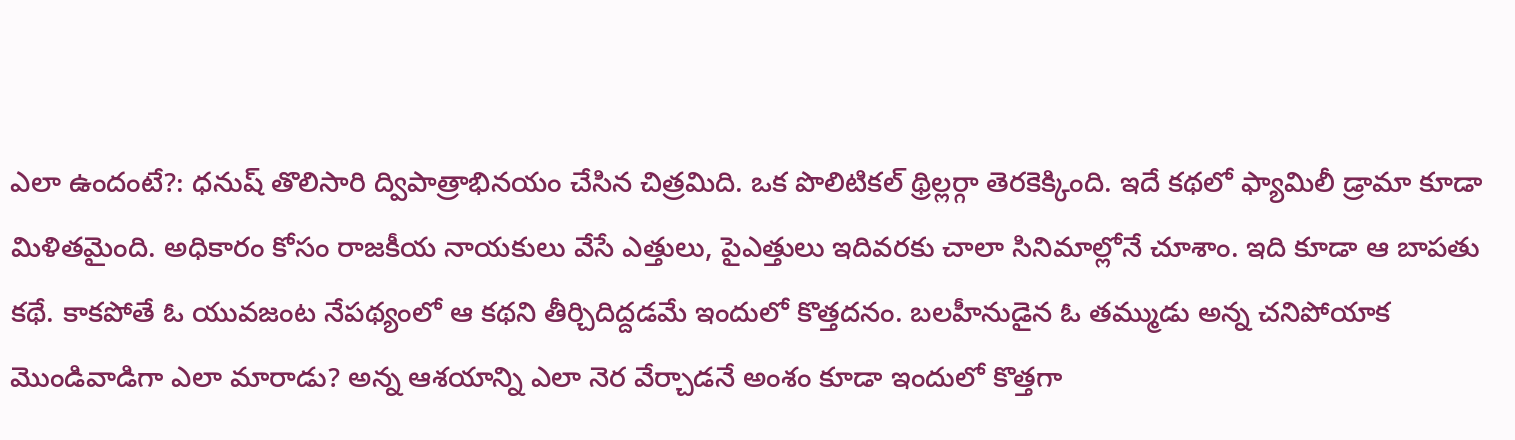ఎలా ఉందంటే?: ధనుష్ తొలిసారి ద్విపాత్రాభినయం చేసిన చిత్రమిది. ఒక పొలిటికల్ థ్రిల్లర్గా తెరకెక్కింది. ఇదే కథలో ఫ్యామిలీ డ్రామా కూడా మిళితమైంది. అధికారం కోసం రాజకీయ నాయకులు వేసే ఎత్తులు, పైఎత్తులు ఇదివరకు చాలా సినిమాల్లోనే చూశాం. ఇది కూడా ఆ బాపతు కథే. కాకపోతే ఓ యువజంట నేపథ్యంలో ఆ కథని తీర్చిదిద్దడమే ఇందులో కొత్తదనం. బలహీనుడైన ఓ తమ్ముడు అన్న చనిపోయాక మొండివాడిగా ఎలా మారాడు? అన్న ఆశయాన్ని ఎలా నెర వేర్చాడనే అంశం కూడా ఇందులో కొత్తగా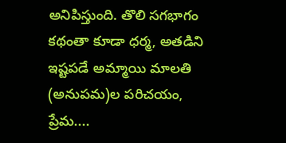అనిపిస్తుంది. తొలి సగభాగం కథంతా కూడా ధర్మ, అతడిని ఇష్టపడే అమ్మాయి మాలతి (అనుపమ)ల పరిచయం, ప్రేమ....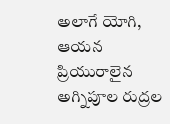అలాగే యోగి, ఆయన ప్రియురాలైన అగ్నిపూల రుద్రల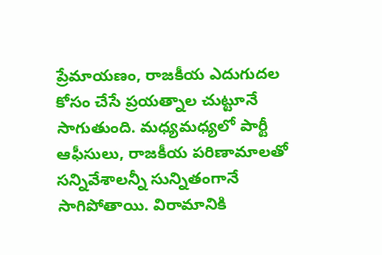ప్రేమాయణం, రాజకీయ ఎదుగుదల కోసం చేసే ప్రయత్నాల చుట్టూనే సాగుతుంది. మధ్యమధ్యలో పార్టీ ఆఫీసులు, రాజకీయ పరిణామాలతో సన్నివేశాలన్నీ సున్నితంగానే సాగిపోతాయి. విరామానికి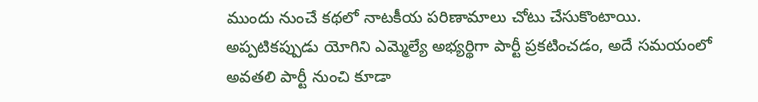ముందు నుంచే కథలో నాటకీయ పరిణామాలు చోటు చేసుకొంటాయి. అప్పటికప్పుడు యోగిని ఎమ్మెల్యే అభ్యర్థిగా పార్టీ ప్రకటించడం, అదే సమయంలో అవతలి పార్టీ నుంచి కూడా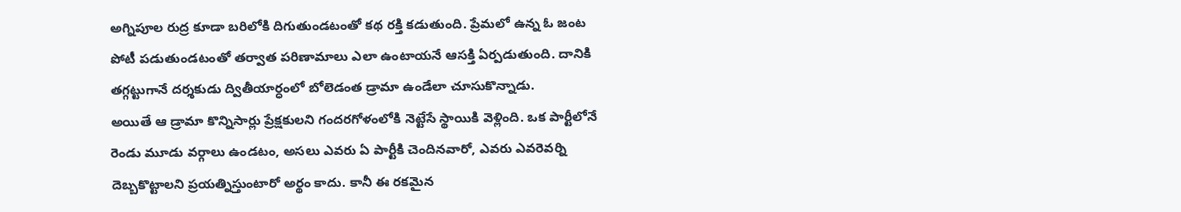అగ్నిపూల రుద్ర కూడా బరిలోకి దిగుతుండటంతో కథ రక్తి కడుతుంది. ప్రేమలో ఉన్న ఓ జంట పోటీ పడుతుండటంతో తర్వాత పరిణామాలు ఎలా ఉంటాయనే ఆసక్తి ఏర్పడుతుంది. దానికి తగ్గట్టుగానే దర్శకుడు ద్వితీయార్ధంలో బోలెడంత డ్రామా ఉండేలా చూసుకొన్నాడు.
అయితే ఆ డ్రామా కొన్నిసార్లు ప్రేక్షకులని గందరగోళంలోకి నెట్టేసే స్థాయికి వెళ్లింది. ఒక పార్టీలోనే రెండు మూడు వర్గాలు ఉండటం, అసలు ఎవరు ఏ పార్టీకి చెందినవారో, ఎవరు ఎవరెవర్ని దెబ్బకొట్టాలని ప్రయత్నిస్తుంటారో అర్థం కాదు. కానీ ఈ రకమైన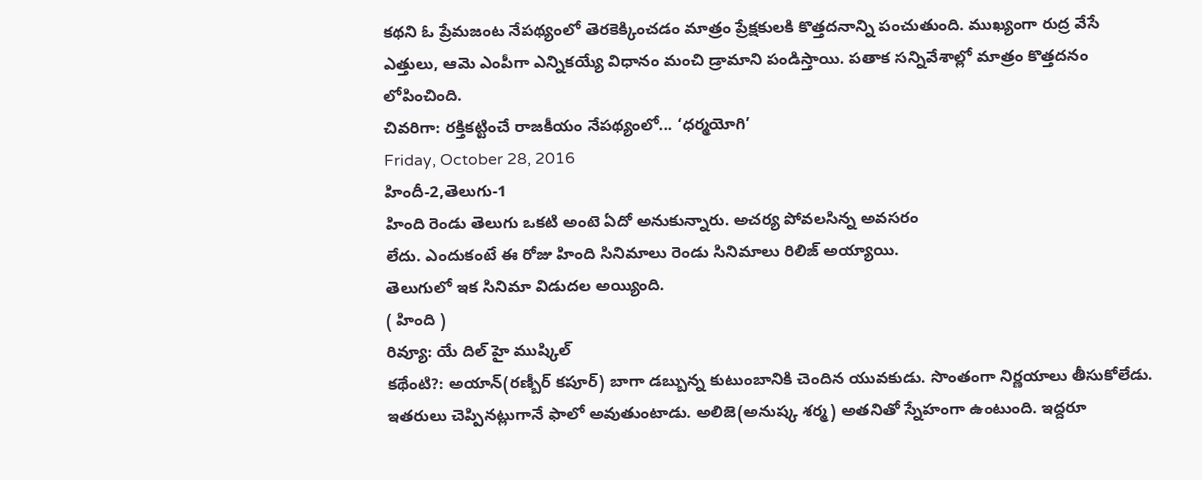కథని ఓ ప్రేమజంట నేపథ్యంలో తెరకెక్కించడం మాత్రం ప్రేక్షకులకి కొత్తదనాన్ని పంచుతుంది. ముఖ్యంగా రుద్ర వేసే ఎత్తులు, ఆమె ఎంపీగా ఎన్నికయ్యే విధానం మంచి డ్రామాని పండిస్తాయి. పతాక సన్నివేశాల్లో మాత్రం కొత్తదనం లోపించింది.
చివరిగా: రక్తికట్టించే రాజకీయం నేపథ్యంలో... ‘ధర్మయోగి’
Friday, October 28, 2016
హిందీ-2,తెలుగు-1
హింది రెండు తెలుగు ఒకటి అంటె ఏదో అనుకున్నారు. అచర్య పోవలసిన్న అవసరం
లేదు. ఎందుకంటే ఈ రోజు హింది సినిమాలు రెండు సినిమాలు రిలిజ్ అయ్యాయి.
తెలుగులో ఇక సినిమా విడుదల అయ్యింది.
( హింది )
రివ్యూ: యే దిల్ హై ముష్కిల్
కథేంటి?: అయాన్(రణ్బీర్ కపూర్) బాగా డబ్బున్న కుటుంబానికి చెందిన యువకుడు. సొంతంగా నిర్ణయాలు తీసుకోలేడు. ఇతరులు చెప్పినట్లుగానే ఫాలో అవుతుంటాడు. అలిజె(అనుష్క శర్మ) అతనితో స్నేహంగా ఉంటుంది. ఇద్దరూ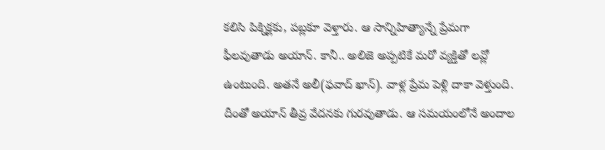కలిసి పిక్నిక్లకు, పబ్లకూ వెళ్తారు. ఆ సాన్నిహిత్యాన్నే ప్రేమగా ఫీలవుతాడు అయాన్. కానీ.. అలిజె అప్పటికే మరో వ్యక్తితో లవ్లో ఉంటుంది. అతనే అలీ(ఫవాద్ ఖాన్). వాళ్ల ప్రేమ పెళ్లి దాకా వెళ్తుంది. దీంతో అయాన్ తీవ్ర వేదనకు గురవుతాడు. ఆ సమయంలోనే అందాల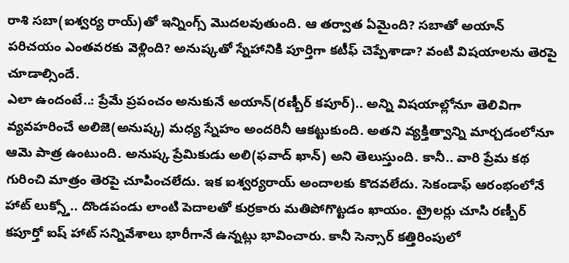రాశి సబా(ఐశ్వర్య రాయ్)తో ఇన్నింగ్స్ మొదలవుతుంది. ఆ తర్వాత ఏమైంది? సబాతో అయాన్ పరిచయం ఎంతవరకు వెళ్లింది? అనుష్కతో స్నేహానికి పూర్తిగా కటీఫ్ చెప్పేశాడా? వంటి విషయాలను తెరపై చూడాల్సిందే.
ఎలా ఉందంటే..: ప్రేమే ప్రపంచం అనుకునే అయాన్(రణ్బీర్ కపూర్).. అన్ని విషయాల్లోనూ తెలివిగా వ్యవహరించే అలిజె(అనుష్క) మధ్య స్నేహం అందరినీ ఆకట్టుకుంది. అతని వ్యక్తిత్వాన్ని మార్చడంలోనూ ఆమె పాత్ర ఉంటుంది. అనుష్క ప్రేమికుడు అలి(ఫవాద్ ఖాన్) అని తెలుస్తుంది. కానీ.. వారి ప్రేమ కథ గురించి మాత్రం తెరపై చూపించలేదు. ఇక ఐశ్వర్యరాయ్ అందాలకు కొదవలేదు. సెకండాఫ్ ఆరంభంలోనే హాట్ లుక్స్తో.. దొండపండు లాంటి పెదాలతో కుర్రకారు మతిపోగొట్టడం ఖాయం. ట్రైలర్లు చూసి రణ్బీర్ కపూర్తో ఐష్ హాట్ సన్నివేశాలు భారీగానే ఉన్నట్లు భావించారు. కానీ సెన్సార్ కత్తిరింపులో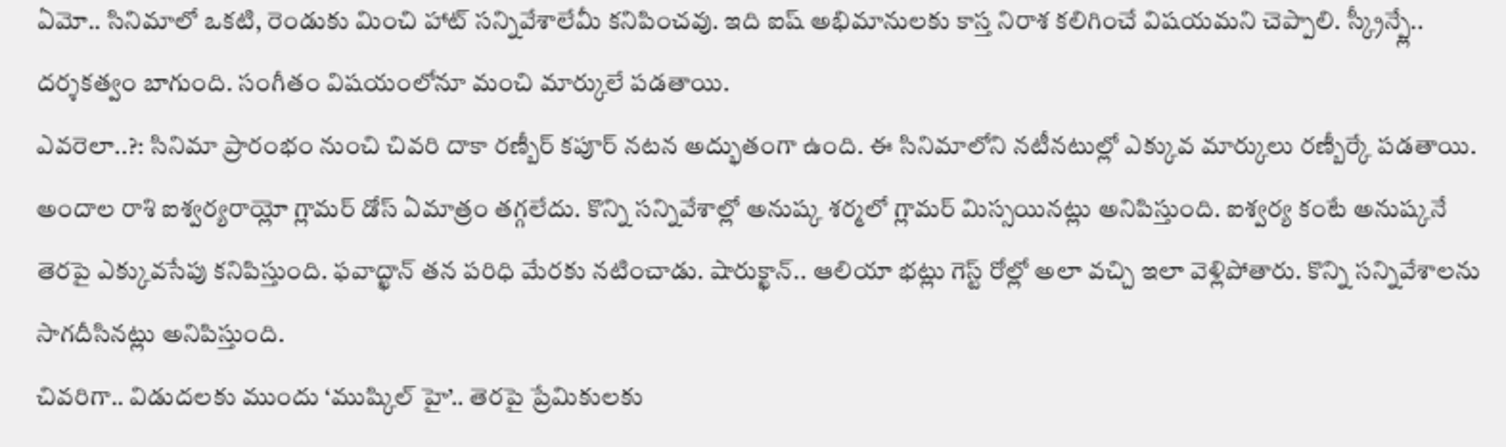ఏమో.. సినిమాలో ఒకటి, రెండుకు మించి హాట్ సన్నివేశాలేమీ కనిపించవు. ఇది ఐష్ అభిమానులకు కాస్త నిరాశ కలిగించే విషయమని చెప్పాలి. స్క్రీన్ప్లే.. దర్శకత్వం బాగుంది. సంగీతం విషయంలోనూ మంచి మార్కులే పడతాయి.
ఎవరెలా..?: సినిమా ప్రారంభం నుంచి చివరి దాకా రణ్బీర్ కపూర్ నటన అద్భుతంగా ఉంది. ఈ సినిమాలోని నటీనటుల్లో ఎక్కువ మార్కులు రణ్బీర్కే పడతాయి. అందాల రాశి ఐశ్వర్యరాయ్లో గ్లామర్ డోస్ ఏమాత్రం తగ్గలేదు. కొన్ని సన్నివేశాల్లో అనుష్క శర్మలో గ్లామర్ మిస్సయినట్లు అనిపిస్తుంది. ఐశ్వర్య కంటే అనుష్కనే తెరపై ఎక్కువసేపు కనిపిస్తుంది. ఫవాద్ఖాన్ తన పరిధి మేరకు నటించాడు. షారుక్ఖాన్.. ఆలియా భట్లు గెస్ట్ రోల్లో అలా వచ్చి ఇలా వెళ్లిపోతారు. కొన్ని సన్నివేశాలను సాగదీసినట్లు అనిపిస్తుంది.
చివరిగా.. విడుదలకు ముందు ‘ముష్కిల్ హై’.. తెరపై ప్రేమికులకు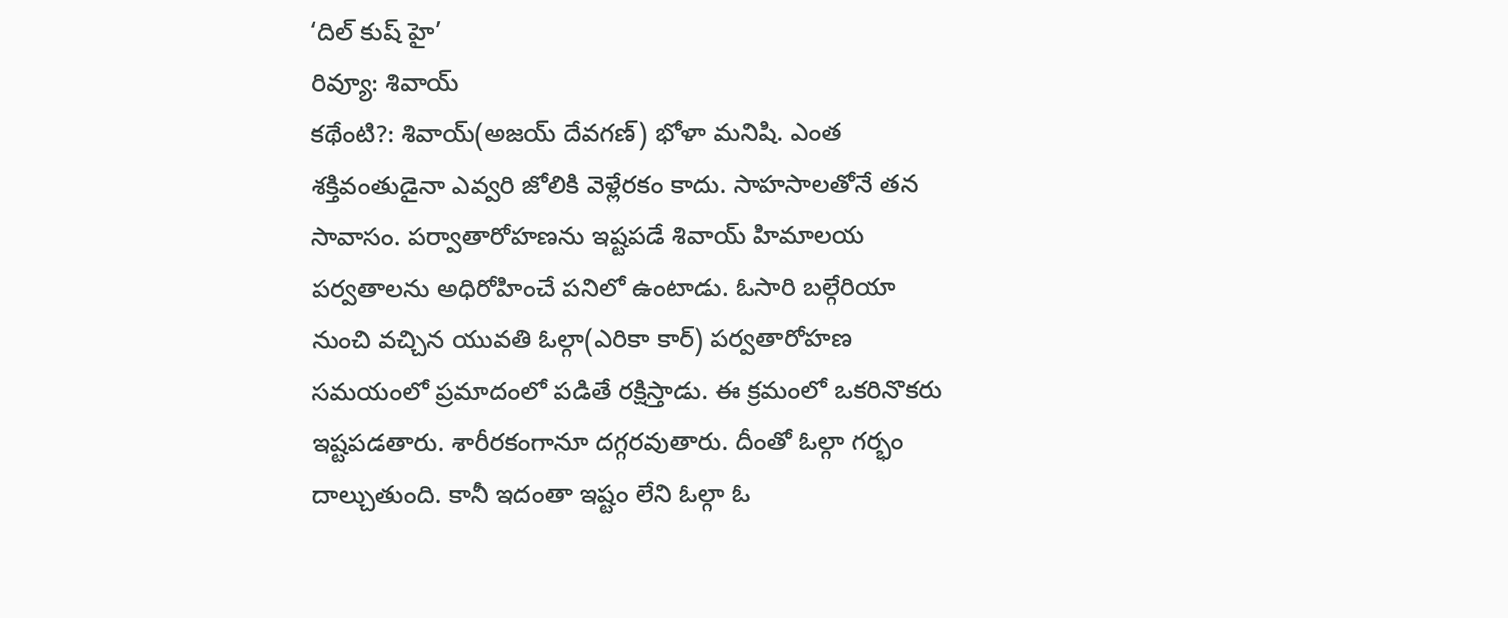‘దిల్ కుష్ హై’
రివ్యూ: శివాయ్
కథేంటి?: శివాయ్(అజయ్ దేవగణ్) భోళా మనిషి. ఎంత శక్తివంతుడైనా ఎవ్వరి జోలికి వెళ్లేరకం కాదు. సాహసాలతోనే తన సావాసం. పర్వాతారోహణను ఇష్టపడే శివాయ్ హిమాలయ పర్వతాలను అధిరోహించే పనిలో ఉంటాడు. ఓసారి బల్గేరియా నుంచి వచ్చిన యువతి ఓల్గా(ఎరికా కార్) పర్వతారోహణ సమయంలో ప్రమాదంలో పడితే రక్షిస్తాడు. ఈ క్రమంలో ఒకరినొకరు ఇష్టపడతారు. శారీరకంగానూ దగ్గరవుతారు. దీంతో ఓల్గా గర్భం దాల్చుతుంది. కానీ ఇదంతా ఇష్టం లేని ఓల్గా ఓ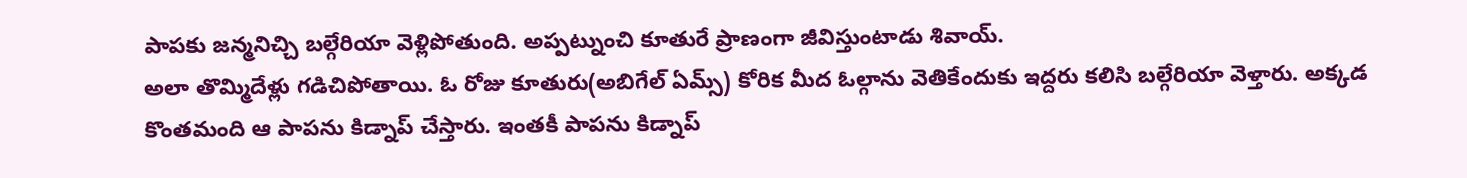పాపకు జన్మనిచ్చి బల్గేరియా వెళ్లిపోతుంది. అప్పట్నుంచి కూతురే ప్రాణంగా జీవిస్తుంటాడు శివాయ్.
అలా తొమ్మిదేళ్లు గడిచిపోతాయి. ఓ రోజు కూతురు(అబిగేల్ ఏమ్స్) కోరిక మీద ఓల్గాను వెతికేందుకు ఇద్దరు కలిసి బల్గేరియా వెళ్తారు. అక్కడ కొంతమంది ఆ పాపను కిడ్నాప్ చేస్తారు. ఇంతకీ పాపను కిడ్నాప్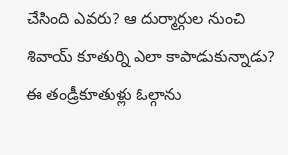చేసింది ఎవరు? ఆ దుర్మార్గుల నుంచి శివాయ్ కూతుర్ని ఎలా కాపాడుకున్నాడు? ఈ తండ్రీకూతుళ్లు ఓల్గాను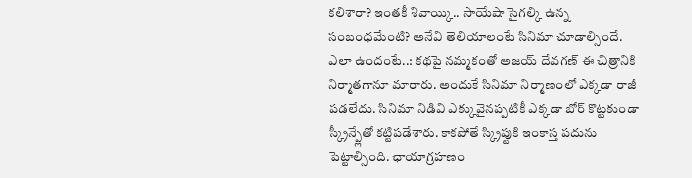కలిశారా? ఇంతకీ శివాయ్కి.. సాయేషా సైగల్కి ఉన్న సంబంధమేంటి? అనేవి తెలియాలంటే సినిమా చూడాల్సిందే.
ఎలా ఉందంటే..: కథపై నమ్మకంతో అజయ్ దేవగణ్ ఈ చిత్రానికి నిర్మాతగానూ మారారు. అందుకే సినిమా నిర్మాణంలో ఎక్కడా రాజీ పడలేదు. సినిమా నిడివి ఎక్కువైనప్పటికీ ఎక్కడా బోర్ కొట్టకుండా స్క్రీన్ప్లేతో కట్టిపడేశారు. కాకపోతే స్క్రిప్టుకి ఇంకాస్త పదును పెట్టాల్సింది. ఛాయాగ్రహణం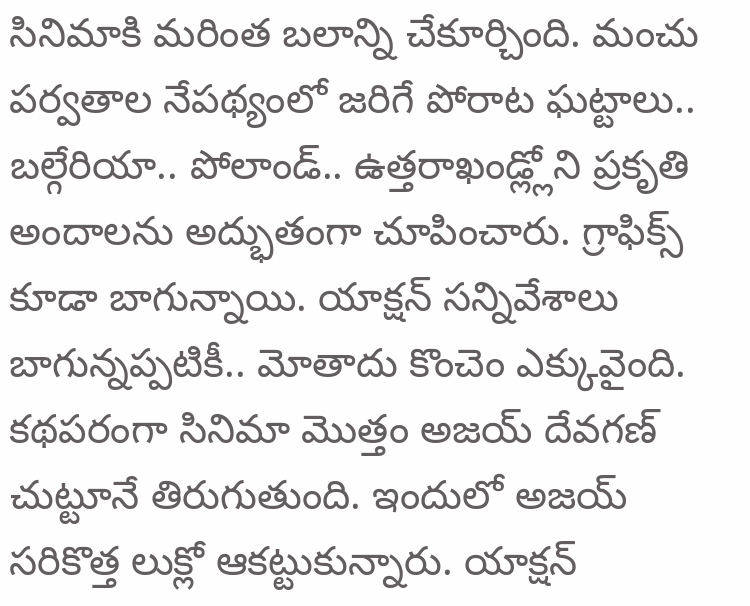సినిమాకి మరింత బలాన్ని చేకూర్చింది. మంచు పర్వతాల నేపథ్యంలో జరిగే పోరాట ఘట్టాలు.. బల్గేరియా.. పోలాండ్.. ఉత్తరాఖండ్ల్లోని ప్రకృతి అందాలను అద్భుతంగా చూపించారు. గ్రాఫిక్స్ కూడా బాగున్నాయి. యాక్షన్ సన్నివేశాలు బాగున్నప్పటికీ.. మోతాదు కొంచెం ఎక్కువైంది.
కథపరంగా సినిమా మొత్తం అజయ్ దేవగణ్ చుట్టూనే తిరుగుతుంది. ఇందులో అజయ్ సరికొత్త లుక్లో ఆకట్టుకున్నారు. యాక్షన్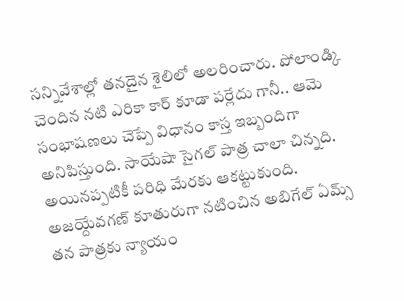సన్నివేశాల్లో తనదైన శైలిలో అలరించారు. పోలాండ్కి చెందిన నటి ఎరికా కార్ కూడా పర్లేదు గానీ.. ఆమె సంభాషణలు చెప్పే విధానం కాస్త ఇబ్బందిగా అనిపిస్తుంది. సాయేషా సైగల్ పాత్ర చాలా చిన్నది. అయినప్పటికీ పరిధి మేరకు ఆకట్టుకుంది. అజయ్దేవగణ్ కూతురుగా నటించిన అబిగేల్ ఏమ్స్ తన పాత్రకు న్యాయం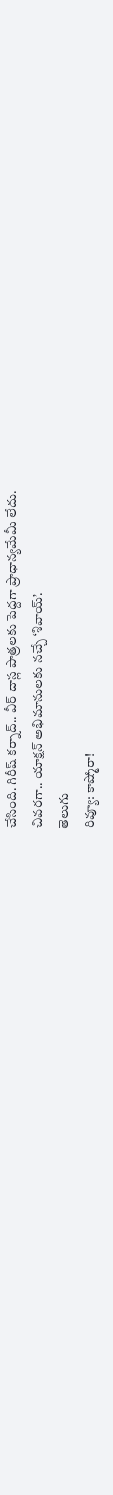చేసింది. గిరీష్ కర్నాద్.. వీర్ దాస్ల పాత్రలకు పెద్దగా ప్రాధాన్యమేమీ లేదు.
చివరగా.. యాక్షన్ అభిమానులకు నచ్చే ‘శివాయ్’.
తెలుగు
రివ్యూ: కాష్మోరా!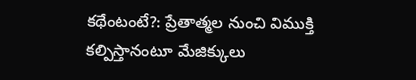కథేంటంటే?: ప్రేతాత్మల నుంచి విముక్తి కల్పిస్తానంటూ మేజిక్కులు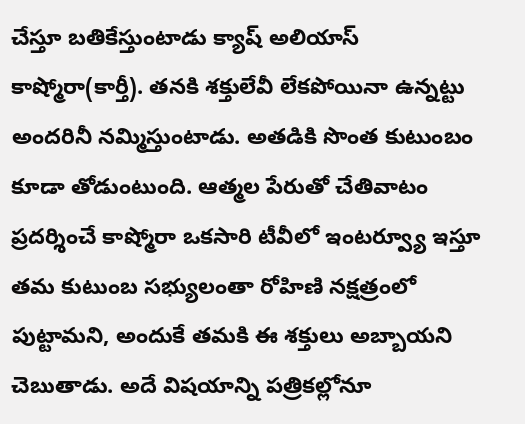చేస్తూ బతికేస్తుంటాడు క్యాష్ అలియాస్ కాష్మోరా(కార్తీ). తనకి శక్తులేవీ లేకపోయినా ఉన్నట్టు అందరినీ నమ్మిస్తుంటాడు. అతడికి సొంత కుటుంబం కూడా తోడుంటుంది. ఆత్మల పేరుతో చేతివాటం ప్రదర్శించే కాష్మోరా ఒకసారి టీవీలో ఇంటర్వ్యూ ఇస్తూ తమ కుటుంబ సభ్యులంతా రోహిణి నక్షత్రంలో పుట్టామని, అందుకే తమకి ఈ శక్తులు అబ్బాయని చెబుతాడు. అదే విషయాన్ని పత్రికల్లోనూ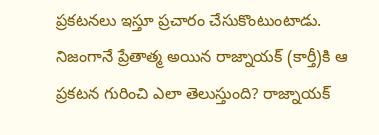ప్రకటనలు ఇస్తూ ప్రచారం చేసుకొంటుంటాడు. నిజంగానే ప్రేతాత్మ అయిన రాజ్నాయక్ (కార్తీ)కి ఆ ప్రకటన గురించి ఎలా తెలుస్తుంది? రాజ్నాయక్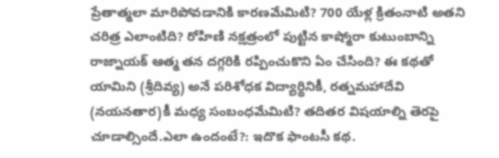ప్రేతాత్మలా మారిపోవడానికి కారణమేమిటి? 700 యేళ్ల క్రితంనాటి అతని చరిత్ర ఎలాంటిది? రోహిణి నక్షత్రంలో పుట్టిన కాష్మోరా కుటుంబాన్ని రాజ్నాయక్ ఆత్మ తన దగ్గరికి రప్పించుకొని ఏం చేసింది? ఈ కథతో యామిని (శ్రీదివ్య) అనే పరిశోధక విద్యార్థినికీ, రత్నమహాదేవి (నయనతార)కీ మధ్య సంబంధమేమిటి? తదితర విషయాల్ని తెరపై చూడాల్సిందే.ఎలా ఉందంటే?: ఇదొక ఫాంటసీ కథ.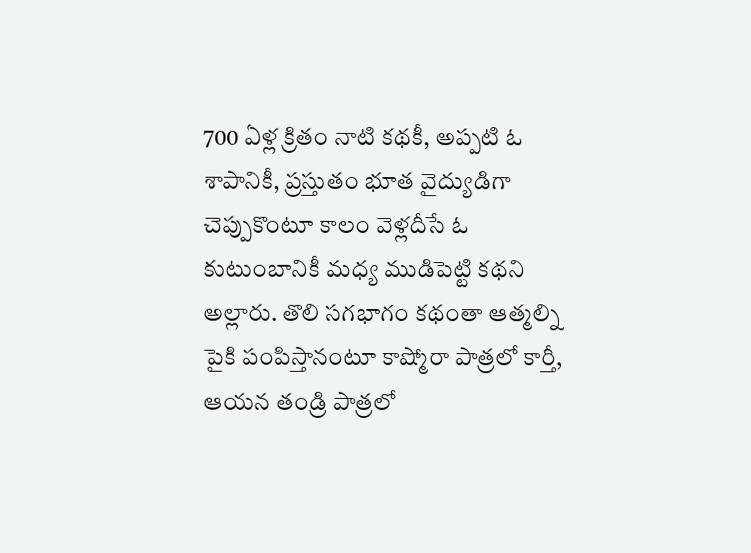700 ఏళ్ల క్రితం నాటి కథకీ, అప్పటి ఓ శాపానికీ, ప్రస్తుతం భూత వైద్యుడిగా చెప్పుకొంటూ కాలం వెళ్లదీసే ఓ కుటుంబానికీ మధ్య ముడిపెట్టి కథని అల్లారు. తొలి సగభాగం కథంతా ఆత్మల్ని పైకి పంపిస్తానంటూ కాష్మోరా పాత్రలో కార్తీ, ఆయన తండ్రి పాత్రలో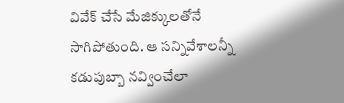వివేక్ చేసే మేజిక్కులతోనే సాగిపోతుంది. ఆ సన్నివేశాలన్నీ కడుపుబ్బా నవ్వించేలా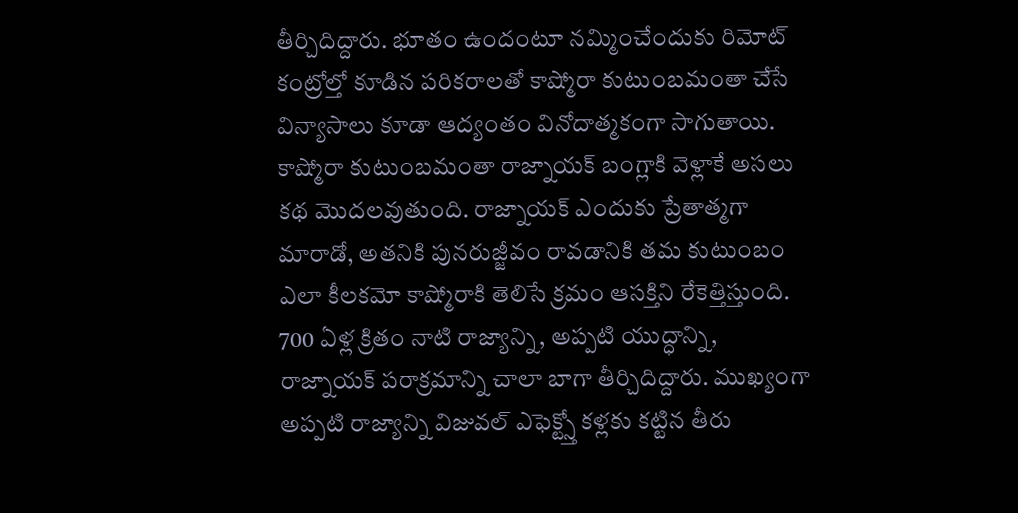తీర్చిదిద్దారు. భూతం ఉందంటూ నమ్మించేందుకు రిమోట్ కంట్రోల్తో కూడిన పరికరాలతో కాష్మోరా కుటుంబమంతా చేసే విన్యాసాలు కూడా ఆద్యంతం వినోదాత్మకంగా సాగుతాయి. కాష్మోరా కుటుంబమంతా రాజ్నాయక్ బంగ్లాకి వెళ్లాకే అసలు కథ మొదలవుతుంది. రాజ్నాయక్ ఎందుకు ప్రేతాత్మగా మారాడో, అతనికి పునరుజ్జీవం రావడానికి తమ కుటుంబం ఎలా కీలకమో కాష్మోరాకి తెలిసే క్రమం ఆసక్తిని రేకెత్తిస్తుంది. 700 ఏళ్ల క్రితం నాటి రాజ్యాన్ని, అప్పటి యుద్ధాన్ని, రాజ్నాయక్ పరాక్రమాన్ని చాలా బాగా తీర్చిదిద్దారు. ముఖ్యంగా అప్పటి రాజ్యాన్ని విజువల్ ఎఫెక్ట్స్తో కళ్లకు కట్టిన తీరు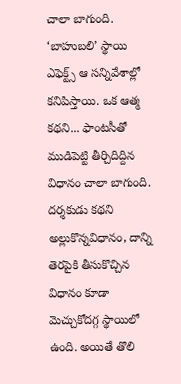చాలా బాగుంది. ‘బాహుబలి’ స్థాయి ఎఫెక్ట్స్ ఆ సన్నివేశాల్లో కనిపిస్తాయి. ఒక ఆత్మ కథని... ఫాంటసీతో ముడిపెట్టి తీర్చిదిద్దిన విధానం చాలా బాగుంది. దర్శకుడు కథని అల్లుకొన్నవిధానం, దాన్ని తెరపైకి తీసుకొచ్చిన విధానం కూడా మెచ్చుకోదగ్గ స్థాయిలో ఉంది. అయితే తొలి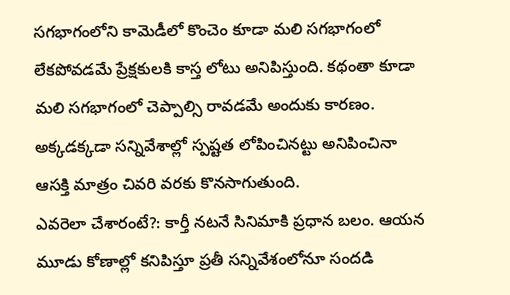సగభాగంలోని కామెడీలో కొంచెం కూడా మలి సగభాగంలో లేకపోవడమే ప్రేక్షకులకి కాస్త లోటు అనిపిస్తుంది. కథంతా కూడా మలి సగభాగంలో చెప్పాల్సి రావడమే అందుకు కారణం. అక్కడక్కడా సన్నివేశాల్లో స్పష్టత లోపించినట్టు అనిపించినా ఆసక్తి మాత్రం చివరి వరకు కొనసాగుతుంది.
ఎవరెలా చేశారంటే?: కార్తీ నటనే సినిమాకి ప్రధాన బలం. ఆయన మూడు కోణాల్లో కనిపిస్తూ ప్రతీ సన్నివేశంలోనూ సందడి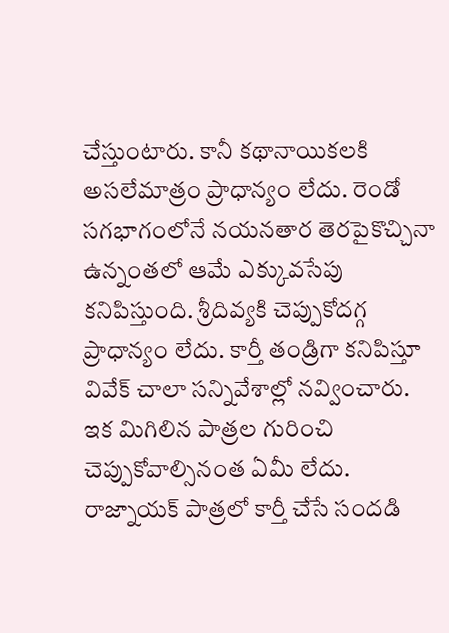చేస్తుంటారు. కానీ కథానాయికలకి అసలేమాత్రం ప్రాధాన్యం లేదు. రెండో సగభాగంలోనే నయనతార తెరపైకొచ్చినా ఉన్నంతలో ఆమే ఎక్కువసేపు కనిపిస్తుంది. శ్రీదివ్యకి చెప్పుకోదగ్గ ప్రాధాన్యం లేదు. కార్తీ తండ్రిగా కనిపిస్తూ వివేక్ చాలా సన్నివేశాల్లో నవ్వించారు. ఇక మిగిలిన పాత్రల గురించి చెప్పుకోవాల్సినంత ఏమీ లేదు. రాజ్నాయక్ పాత్రలో కార్తీ చేసే సందడి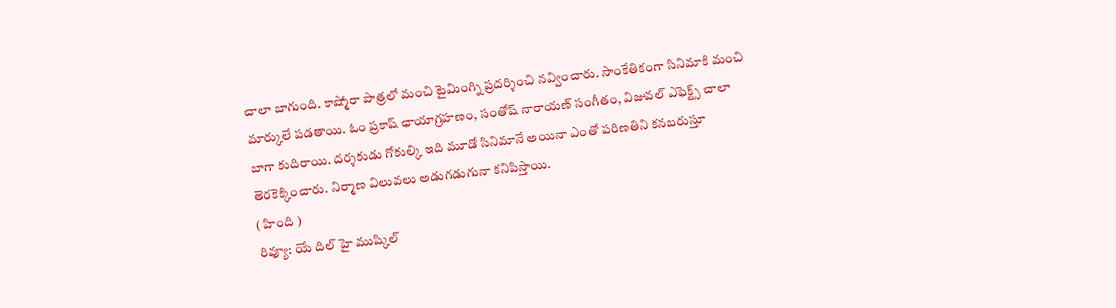చాలా బాగుంది. కాష్మోరా పాత్రలో మంచి టైమింగ్ని ప్రదర్శించి నవ్వించారు. సాంకేతికంగా సినిమాకి మంచి మార్కులే పడతాయి. ఓం ప్రకాష్ ఛాయాగ్రహణం, సంతోష్ నారాయణ్ సంగీతం, విజువల్ ఎఫెక్ట్స్ చాలా బాగా కుదిరాయి. దర్శకుడు గోకుల్కి ఇది మూడో సినిమానే అయినా ఎంతో పరిణతిని కనబరుస్తూ తెరకెక్కించారు. నిర్మాణ విలువలు అడుగడుగునా కనిపిస్తాయి.
( హింది )
రివ్యూ: యే దిల్ హై ముష్కిల్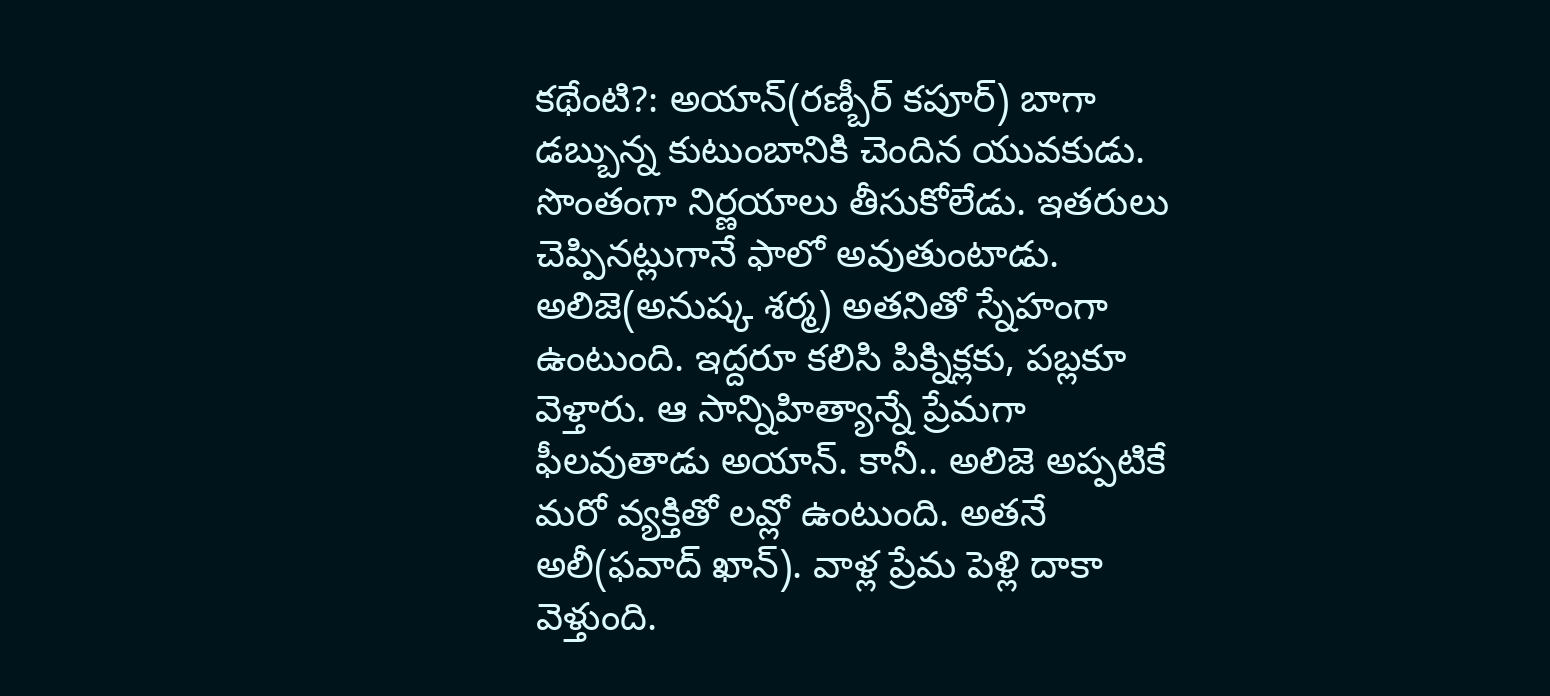కథేంటి?: అయాన్(రణ్బీర్ కపూర్) బాగా డబ్బున్న కుటుంబానికి చెందిన యువకుడు. సొంతంగా నిర్ణయాలు తీసుకోలేడు. ఇతరులు చెప్పినట్లుగానే ఫాలో అవుతుంటాడు. అలిజె(అనుష్క శర్మ) అతనితో స్నేహంగా ఉంటుంది. ఇద్దరూ కలిసి పిక్నిక్లకు, పబ్లకూ వెళ్తారు. ఆ సాన్నిహిత్యాన్నే ప్రేమగా ఫీలవుతాడు అయాన్. కానీ.. అలిజె అప్పటికే మరో వ్యక్తితో లవ్లో ఉంటుంది. అతనే అలీ(ఫవాద్ ఖాన్). వాళ్ల ప్రేమ పెళ్లి దాకా వెళ్తుంది.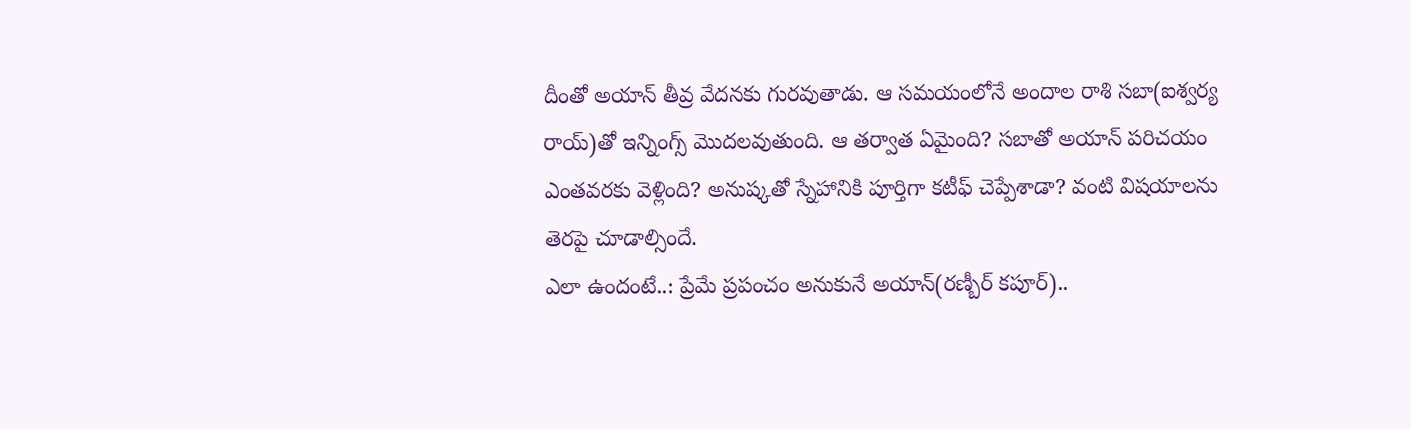దీంతో అయాన్ తీవ్ర వేదనకు గురవుతాడు. ఆ సమయంలోనే అందాల రాశి సబా(ఐశ్వర్య రాయ్)తో ఇన్నింగ్స్ మొదలవుతుంది. ఆ తర్వాత ఏమైంది? సబాతో అయాన్ పరిచయం ఎంతవరకు వెళ్లింది? అనుష్కతో స్నేహానికి పూర్తిగా కటీఫ్ చెప్పేశాడా? వంటి విషయాలను తెరపై చూడాల్సిందే.
ఎలా ఉందంటే..: ప్రేమే ప్రపంచం అనుకునే అయాన్(రణ్బీర్ కపూర్)..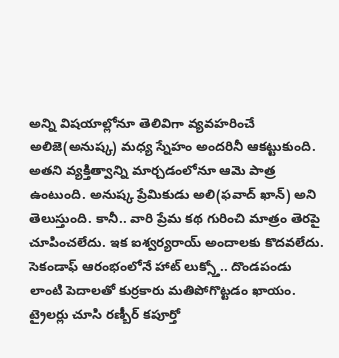అన్ని విషయాల్లోనూ తెలివిగా వ్యవహరించే అలిజె(అనుష్క) మధ్య స్నేహం అందరినీ ఆకట్టుకుంది. అతని వ్యక్తిత్వాన్ని మార్చడంలోనూ ఆమె పాత్ర ఉంటుంది. అనుష్క ప్రేమికుడు అలి(ఫవాద్ ఖాన్) అని తెలుస్తుంది. కానీ.. వారి ప్రేమ కథ గురించి మాత్రం తెరపై చూపించలేదు. ఇక ఐశ్వర్యరాయ్ అందాలకు కొదవలేదు. సెకండాఫ్ ఆరంభంలోనే హాట్ లుక్స్తో.. దొండపండు లాంటి పెదాలతో కుర్రకారు మతిపోగొట్టడం ఖాయం. ట్రైలర్లు చూసి రణ్బీర్ కపూర్తో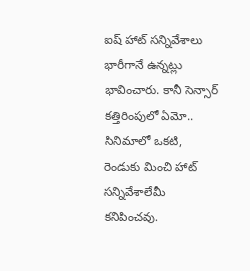ఐష్ హాట్ సన్నివేశాలు భారీగానే ఉన్నట్లు భావించారు. కానీ సెన్సార్ కత్తిరింపులో ఏమో.. సినిమాలో ఒకటి, రెండుకు మించి హాట్ సన్నివేశాలేమీ కనిపించవు.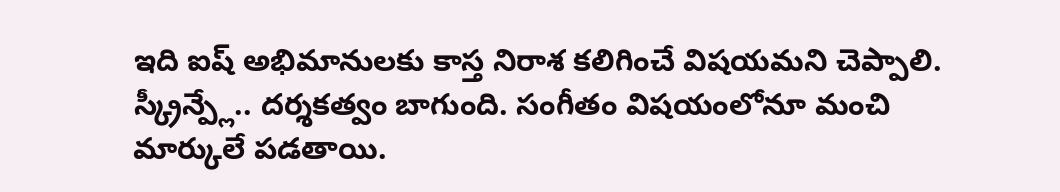ఇది ఐష్ అభిమానులకు కాస్త నిరాశ కలిగించే విషయమని చెప్పాలి. స్క్రీన్ప్లే.. దర్శకత్వం బాగుంది. సంగీతం విషయంలోనూ మంచి మార్కులే పడతాయి.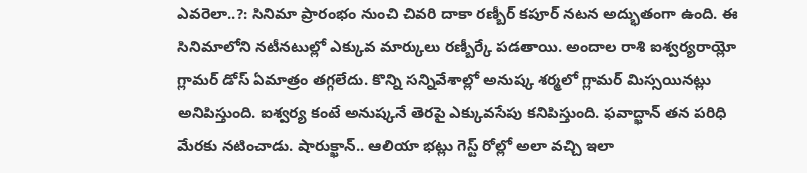ఎవరెలా..?: సినిమా ప్రారంభం నుంచి చివరి దాకా రణ్బీర్ కపూర్ నటన అద్భుతంగా ఉంది. ఈ సినిమాలోని నటీనటుల్లో ఎక్కువ మార్కులు రణ్బీర్కే పడతాయి. అందాల రాశి ఐశ్వర్యరాయ్లో గ్లామర్ డోస్ ఏమాత్రం తగ్గలేదు. కొన్ని సన్నివేశాల్లో అనుష్క శర్మలో గ్లామర్ మిస్సయినట్లు అనిపిస్తుంది. ఐశ్వర్య కంటే అనుష్కనే తెరపై ఎక్కువసేపు కనిపిస్తుంది. ఫవాద్ఖాన్ తన పరిధి మేరకు నటించాడు. షారుక్ఖాన్.. ఆలియా భట్లు గెస్ట్ రోల్లో అలా వచ్చి ఇలా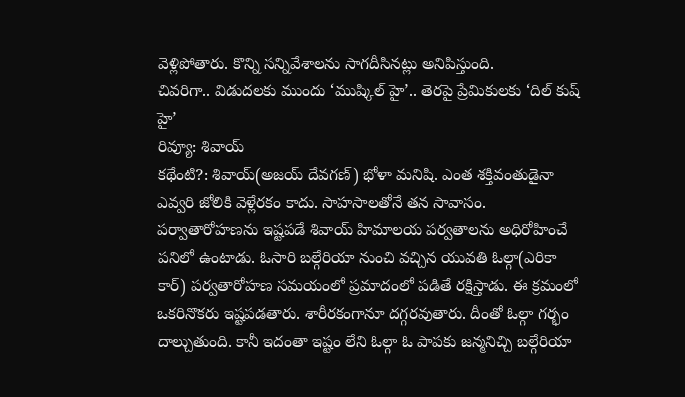వెళ్లిపోతారు. కొన్ని సన్నివేశాలను సాగదీసినట్లు అనిపిస్తుంది.
చివరిగా.. విడుదలకు ముందు ‘ముష్కిల్ హై’.. తెరపై ప్రేమికులకు ‘దిల్ కుష్ హై’
రివ్యూ: శివాయ్
కథేంటి?: శివాయ్(అజయ్ దేవగణ్) భోళా మనిషి. ఎంత శక్తివంతుడైనా ఎవ్వరి జోలికి వెళ్లేరకం కాదు. సాహసాలతోనే తన సావాసం. పర్వాతారోహణను ఇష్టపడే శివాయ్ హిమాలయ పర్వతాలను అధిరోహించే పనిలో ఉంటాడు. ఓసారి బల్గేరియా నుంచి వచ్చిన యువతి ఓల్గా(ఎరికా కార్) పర్వతారోహణ సమయంలో ప్రమాదంలో పడితే రక్షిస్తాడు. ఈ క్రమంలో ఒకరినొకరు ఇష్టపడతారు. శారీరకంగానూ దగ్గరవుతారు. దీంతో ఓల్గా గర్భం దాల్చుతుంది. కానీ ఇదంతా ఇష్టం లేని ఓల్గా ఓ పాపకు జన్మనిచ్చి బల్గేరియా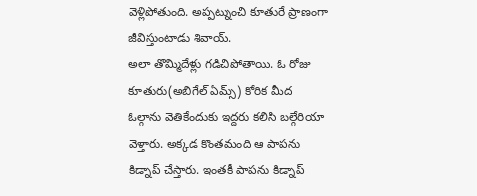వెళ్లిపోతుంది. అప్పట్నుంచి కూతురే ప్రాణంగా జీవిస్తుంటాడు శివాయ్.
అలా తొమ్మిదేళ్లు గడిచిపోతాయి. ఓ రోజు కూతురు(అబిగేల్ ఏమ్స్) కోరిక మీద ఓల్గాను వెతికేందుకు ఇద్దరు కలిసి బల్గేరియా వెళ్తారు. అక్కడ కొంతమంది ఆ పాపను కిడ్నాప్ చేస్తారు. ఇంతకీ పాపను కిడ్నాప్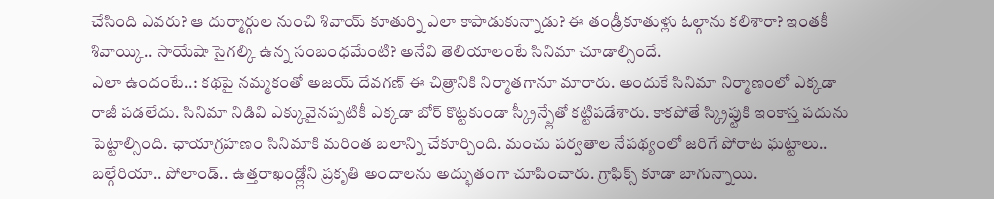చేసింది ఎవరు? ఆ దుర్మార్గుల నుంచి శివాయ్ కూతుర్ని ఎలా కాపాడుకున్నాడు? ఈ తండ్రీకూతుళ్లు ఓల్గాను కలిశారా? ఇంతకీ శివాయ్కి.. సాయేషా సైగల్కి ఉన్న సంబంధమేంటి? అనేవి తెలియాలంటే సినిమా చూడాల్సిందే.
ఎలా ఉందంటే..: కథపై నమ్మకంతో అజయ్ దేవగణ్ ఈ చిత్రానికి నిర్మాతగానూ మారారు. అందుకే సినిమా నిర్మాణంలో ఎక్కడా రాజీ పడలేదు. సినిమా నిడివి ఎక్కువైనప్పటికీ ఎక్కడా బోర్ కొట్టకుండా స్క్రీన్ప్లేతో కట్టిపడేశారు. కాకపోతే స్క్రిప్టుకి ఇంకాస్త పదును పెట్టాల్సింది. ఛాయాగ్రహణం సినిమాకి మరింత బలాన్ని చేకూర్చింది. మంచు పర్వతాల నేపథ్యంలో జరిగే పోరాట ఘట్టాలు.. బల్గేరియా.. పోలాండ్.. ఉత్తరాఖండ్ల్లోని ప్రకృతి అందాలను అద్భుతంగా చూపించారు. గ్రాఫిక్స్ కూడా బాగున్నాయి.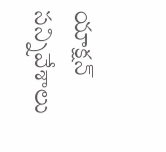యాక్షన్ సన్నివేశాలు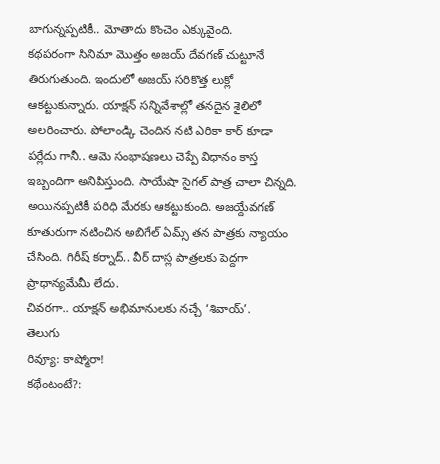బాగున్నప్పటికీ.. మోతాదు కొంచెం ఎక్కువైంది.
కథపరంగా సినిమా మొత్తం అజయ్ దేవగణ్ చుట్టూనే తిరుగుతుంది. ఇందులో అజయ్ సరికొత్త లుక్లో ఆకట్టుకున్నారు. యాక్షన్ సన్నివేశాల్లో తనదైన శైలిలో అలరించారు. పోలాండ్కి చెందిన నటి ఎరికా కార్ కూడా పర్లేదు గానీ.. ఆమె సంభాషణలు చెప్పే విధానం కాస్త ఇబ్బందిగా అనిపిస్తుంది. సాయేషా సైగల్ పాత్ర చాలా చిన్నది. అయినప్పటికీ పరిధి మేరకు ఆకట్టుకుంది. అజయ్దేవగణ్ కూతురుగా నటించిన అబిగేల్ ఏమ్స్ తన పాత్రకు న్యాయం చేసింది. గిరీష్ కర్నాద్.. వీర్ దాస్ల పాత్రలకు పెద్దగా ప్రాధాన్యమేమీ లేదు.
చివరగా.. యాక్షన్ అభిమానులకు నచ్చే ‘శివాయ్’.
తెలుగు
రివ్యూ: కాష్మోరా!
కథేంటంటే?: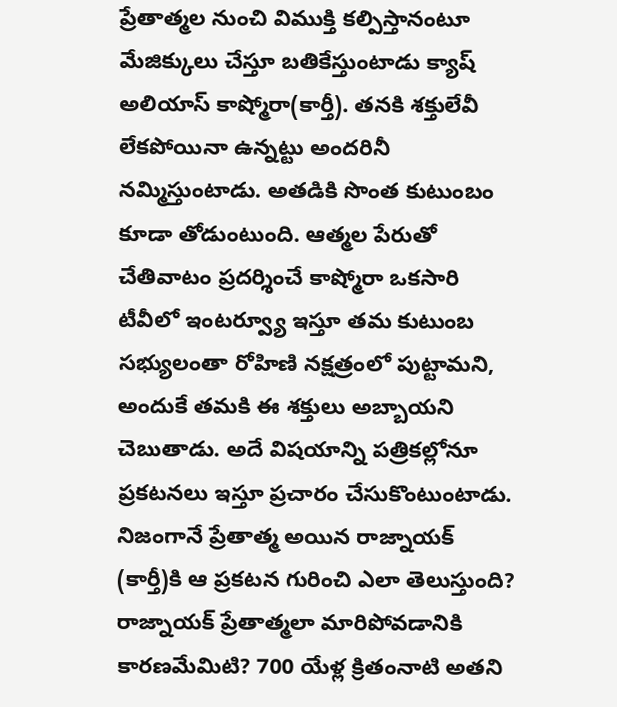ప్రేతాత్మల నుంచి విముక్తి కల్పిస్తానంటూ మేజిక్కులు చేస్తూ బతికేస్తుంటాడు క్యాష్ అలియాస్ కాష్మోరా(కార్తీ). తనకి శక్తులేవీ లేకపోయినా ఉన్నట్టు అందరినీ నమ్మిస్తుంటాడు. అతడికి సొంత కుటుంబం కూడా తోడుంటుంది. ఆత్మల పేరుతో చేతివాటం ప్రదర్శించే కాష్మోరా ఒకసారి టీవీలో ఇంటర్వ్యూ ఇస్తూ తమ కుటుంబ సభ్యులంతా రోహిణి నక్షత్రంలో పుట్టామని, అందుకే తమకి ఈ శక్తులు అబ్బాయని చెబుతాడు. అదే విషయాన్ని పత్రికల్లోనూ ప్రకటనలు ఇస్తూ ప్రచారం చేసుకొంటుంటాడు. నిజంగానే ప్రేతాత్మ అయిన రాజ్నాయక్ (కార్తీ)కి ఆ ప్రకటన గురించి ఎలా తెలుస్తుంది? రాజ్నాయక్ ప్రేతాత్మలా మారిపోవడానికి కారణమేమిటి? 700 యేళ్ల క్రితంనాటి అతని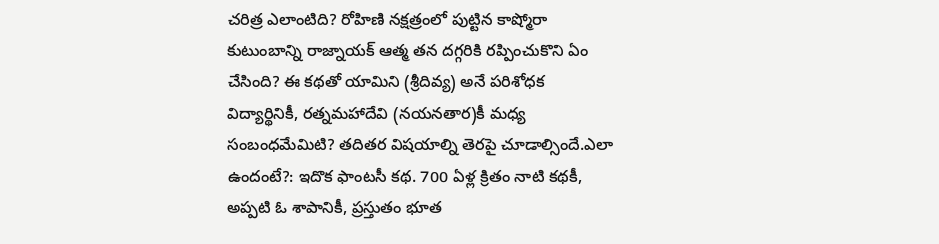చరిత్ర ఎలాంటిది? రోహిణి నక్షత్రంలో పుట్టిన కాష్మోరా కుటుంబాన్ని రాజ్నాయక్ ఆత్మ తన దగ్గరికి రప్పించుకొని ఏం చేసింది? ఈ కథతో యామిని (శ్రీదివ్య) అనే పరిశోధక విద్యార్థినికీ, రత్నమహాదేవి (నయనతార)కీ మధ్య సంబంధమేమిటి? తదితర విషయాల్ని తెరపై చూడాల్సిందే.ఎలా ఉందంటే?: ఇదొక ఫాంటసీ కథ. 700 ఏళ్ల క్రితం నాటి కథకీ, అప్పటి ఓ శాపానికీ, ప్రస్తుతం భూత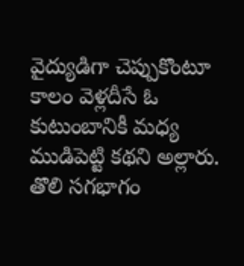వైద్యుడిగా చెప్పుకొంటూ కాలం వెళ్లదీసే ఓ కుటుంబానికీ మధ్య ముడిపెట్టి కథని అల్లారు. తొలి సగభాగం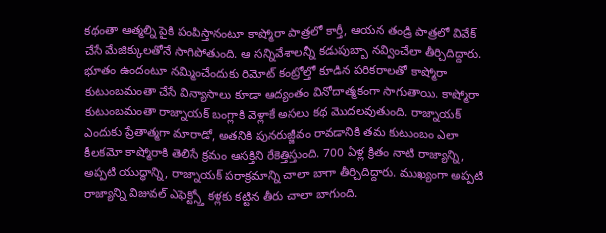కథంతా ఆత్మల్ని పైకి పంపిస్తానంటూ కాష్మోరా పాత్రలో కార్తీ, ఆయన తండ్రి పాత్రలో వివేక్ చేసే మేజిక్కులతోనే సాగిపోతుంది. ఆ సన్నివేశాలన్నీ కడుపుబ్బా నవ్వించేలా తీర్చిదిద్దారు. భూతం ఉందంటూ నమ్మించేందుకు రిమోట్ కంట్రోల్తో కూడిన పరికరాలతో కాష్మోరా కుటుంబమంతా చేసే విన్యాసాలు కూడా ఆద్యంతం వినోదాత్మకంగా సాగుతాయి. కాష్మోరా కుటుంబమంతా రాజ్నాయక్ బంగ్లాకి వెళ్లాకే అసలు కథ మొదలవుతుంది. రాజ్నాయక్ ఎందుకు ప్రేతాత్మగా మారాడో, అతనికి పునరుజ్జీవం రావడానికి తమ కుటుంబం ఎలా కీలకమో కాష్మోరాకి తెలిసే క్రమం ఆసక్తిని రేకెత్తిస్తుంది. 700 ఏళ్ల క్రితం నాటి రాజ్యాన్ని, అప్పటి యుద్ధాన్ని, రాజ్నాయక్ పరాక్రమాన్ని చాలా బాగా తీర్చిదిద్దారు. ముఖ్యంగా అప్పటి రాజ్యాన్ని విజువల్ ఎఫెక్ట్స్తో కళ్లకు కట్టిన తీరు చాలా బాగుంది.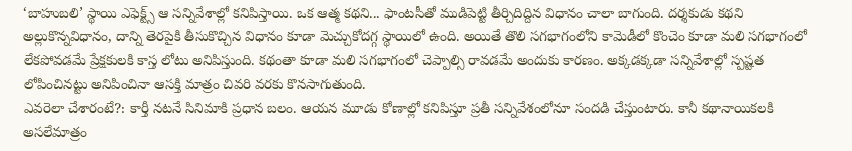‘బాహుబలి’ స్థాయి ఎఫెక్ట్స్ ఆ సన్నివేశాల్లో కనిపిస్తాయి. ఒక ఆత్మ కథని... ఫాంటసీతో ముడిపెట్టి తీర్చిదిద్దిన విధానం చాలా బాగుంది. దర్శకుడు కథని అల్లుకొన్నవిధానం, దాన్ని తెరపైకి తీసుకొచ్చిన విధానం కూడా మెచ్చుకోదగ్గ స్థాయిలో ఉంది. అయితే తొలి సగభాగంలోని కామెడీలో కొంచెం కూడా మలి సగభాగంలో లేకపోవడమే ప్రేక్షకులకి కాస్త లోటు అనిపిస్తుంది. కథంతా కూడా మలి సగభాగంలో చెప్పాల్సి రావడమే అందుకు కారణం. అక్కడక్కడా సన్నివేశాల్లో స్పష్టత లోపించినట్టు అనిపించినా ఆసక్తి మాత్రం చివరి వరకు కొనసాగుతుంది.
ఎవరెలా చేశారంటే?: కార్తీ నటనే సినిమాకి ప్రధాన బలం. ఆయన మూడు కోణాల్లో కనిపిస్తూ ప్రతీ సన్నివేశంలోనూ సందడి చేస్తుంటారు. కానీ కథానాయికలకి అసలేమాత్రం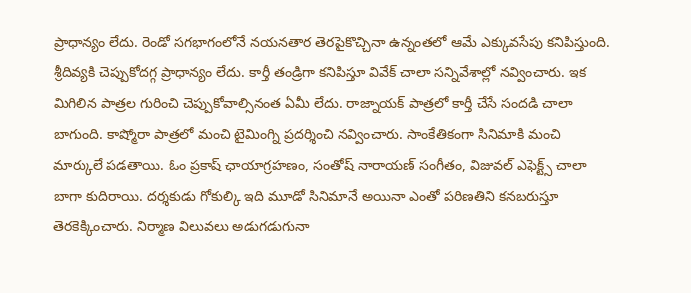ప్రాధాన్యం లేదు. రెండో సగభాగంలోనే నయనతార తెరపైకొచ్చినా ఉన్నంతలో ఆమే ఎక్కువసేపు కనిపిస్తుంది. శ్రీదివ్యకి చెప్పుకోదగ్గ ప్రాధాన్యం లేదు. కార్తీ తండ్రిగా కనిపిస్తూ వివేక్ చాలా సన్నివేశాల్లో నవ్వించారు. ఇక మిగిలిన పాత్రల గురించి చెప్పుకోవాల్సినంత ఏమీ లేదు. రాజ్నాయక్ పాత్రలో కార్తీ చేసే సందడి చాలా బాగుంది. కాష్మోరా పాత్రలో మంచి టైమింగ్ని ప్రదర్శించి నవ్వించారు. సాంకేతికంగా సినిమాకి మంచి మార్కులే పడతాయి. ఓం ప్రకాష్ ఛాయాగ్రహణం, సంతోష్ నారాయణ్ సంగీతం, విజువల్ ఎఫెక్ట్స్ చాలా బాగా కుదిరాయి. దర్శకుడు గోకుల్కి ఇది మూడో సినిమానే అయినా ఎంతో పరిణతిని కనబరుస్తూ తెరకెక్కించారు. నిర్మాణ విలువలు అడుగడుగునా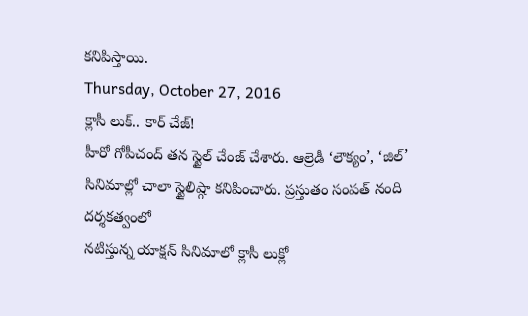కనిపిస్తాయి.
Thursday, October 27, 2016
క్లాసీ లుక్.. కార్ చేజ్!
హీరో గోపీచంద్ తన స్టైల్ చేంజ్ చేశారు. ఆల్రెడీ ‘లౌక్యం’, ‘జిల్’
సినిమాల్లో చాలా స్టైలిష్గా కనిపించారు. ప్రస్తుతం సంపత్ నంది దర్శకత్వంలో
నటిస్తున్న యాక్షన్ సినిమాలో క్లాసీ లుక్లో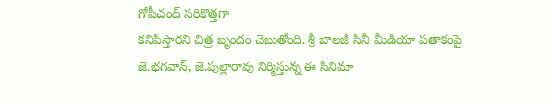గోపీచంద్ సరికొత్తగా
కనిపిస్తారని చిత్ర బృందం చెబుతోంది. శ్రీ బాలజీ సినీ మీడియా పతాకంపై
జె.భగవాన్, జె.పుల్లారావు నిర్మిస్తున్న ఈ సినిమా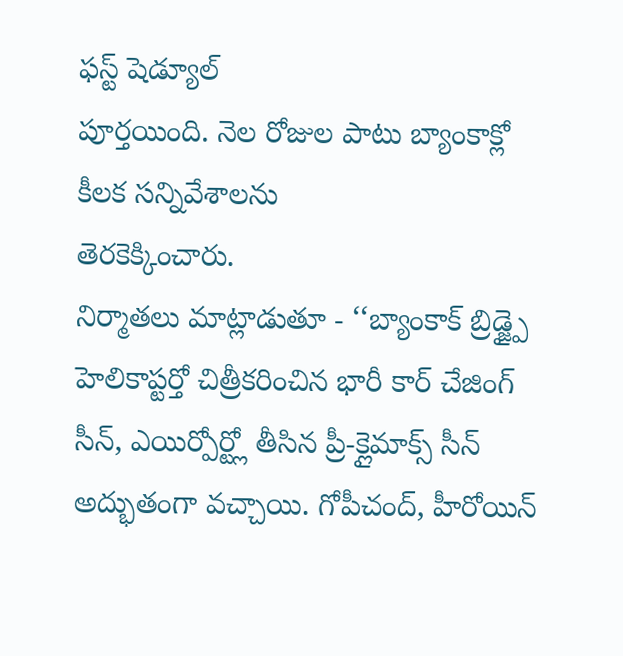ఫస్ట్ షెడ్యూల్
పూర్తయింది. నెల రోజుల పాటు బ్యాంకాక్లో కీలక సన్నివేశాలను
తెరకెక్కించారు.
నిర్మాతలు మాట్లాడుతూ - ‘‘బ్యాంకాక్ బ్రిడ్జ్పై హెలికాప్టర్తో చిత్రీకరించిన భారీ కార్ చేజింగ్ సీన్, ఎయిర్పోర్ట్లో తీసిన ప్రీ-క్లైమాక్స్ సీన్ అద్భుతంగా వచ్చాయి. గోపీచంద్, హీరోయిన్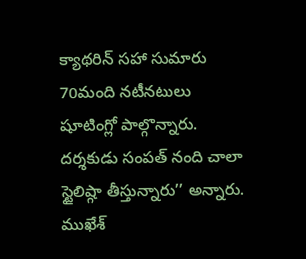క్యాథరిన్ సహా సుమారు 70మంది నటీనటులు షూటింగ్లో పాల్గొన్నారు. దర్శకుడు సంపత్ నంది చాలా స్టైలిష్గా తీస్తున్నారు’’ అన్నారు. ముఖేశ్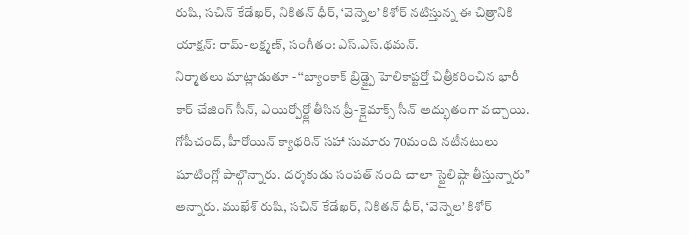రుషి, సచిన్ కేడేఖర్, నికితన్ ధీర్, ‘వెన్నెల’ కిశోర్ నటిస్తున్న ఈ చిత్రానికి యాక్షన్: రామ్-లక్ష్మణ్, సంగీతం: ఎస్.ఎస్.థమన్.
నిర్మాతలు మాట్లాడుతూ - ‘‘బ్యాంకాక్ బ్రిడ్జ్పై హెలికాప్టర్తో చిత్రీకరించిన భారీ కార్ చేజింగ్ సీన్, ఎయిర్పోర్ట్లో తీసిన ప్రీ-క్లైమాక్స్ సీన్ అద్భుతంగా వచ్చాయి. గోపీచంద్, హీరోయిన్ క్యాథరిన్ సహా సుమారు 70మంది నటీనటులు షూటింగ్లో పాల్గొన్నారు. దర్శకుడు సంపత్ నంది చాలా స్టైలిష్గా తీస్తున్నారు’’ అన్నారు. ముఖేశ్ రుషి, సచిన్ కేడేఖర్, నికితన్ ధీర్, ‘వెన్నెల’ కిశోర్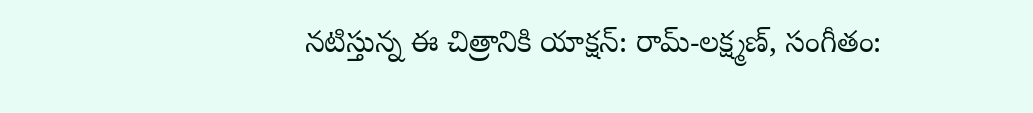నటిస్తున్న ఈ చిత్రానికి యాక్షన్: రామ్-లక్ష్మణ్, సంగీతం: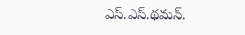ఎస్.ఎస్.థమన్.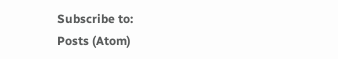Subscribe to:
Posts (Atom)